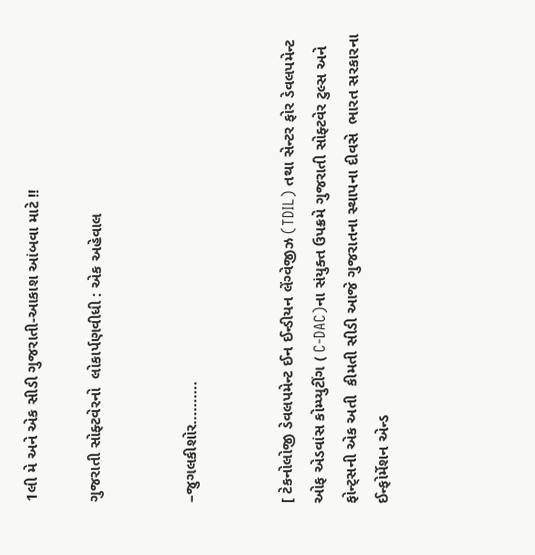1લી મે અને એક સીડી ગુજરાતી-આકાશ આંબવા માટે !!

ગુજરાતી સોફ્ટવેરનો  લોકાર્પણવીધી : એક અહેવાલ


–જુગલકીશોર……….


[ ટેકનોલોજી ડેવલપમેન્ટ ઈન ઈન્ડીયન લેંગ્વેજીઝ (TDIL) તથા સેન્ટર ફોર ડેવલપમેન્ટ ઓફ એડવાંસ કોમ્પ્યુટીંગ ( C-DAC)ના સંયુક્ત ઉપક્રમે ગુજરાતી સોફ્ટવેર ટુલ્સ અને ફોન્ટ્સની એક અતી  કીમતી સીડી આજે ગુજરાતના સ્થાપના દીવસે  ભારત સરકારના ઈન્ફોર્મેશન એન્ડ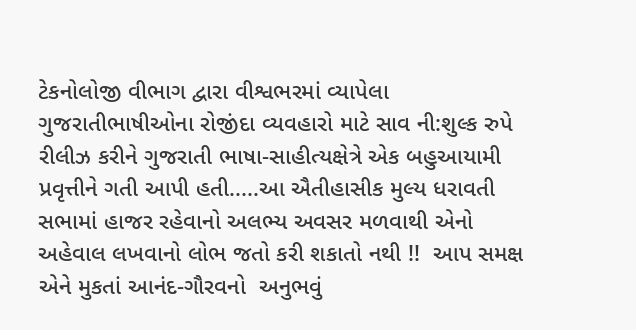ટેકનોલોજી વીભાગ દ્વારા વીશ્વભરમાં વ્યાપેલા ગુજરાતીભાષીઓના રોજીંદા વ્યવહારો માટે સાવ ની:શુલ્ક રુપે રીલીઝ કરીને ગુજરાતી ભાષા-સાહીત્યક્ષેત્રે એક બહુઆયામી પ્રવૃત્તીને ગતી આપી હતી.....આ ઐતીહાસીક મુલ્ય ધરાવતી સભામાં હાજર રહેવાનો અલભ્ય અવસર મળવાથી એનો અહેવાલ લખવાનો લોભ જતો કરી શકાતો નથી !!  આપ સમક્ષ એને મુકતાં આનંદ-ગૌરવનો  અનુભવું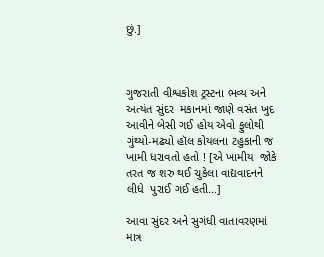છું.]



ગુજરાતી વીશ્વકોશ ટ્રસ્ટના ભવ્ય અને અત્યંત સુંદર  મકાનમાં જાણે વસંત ખુદ આવીને બેસી ગઈ હોય એવો ફુલોથી ગુંથ્યો-મઢ્યો હૉલ કોયલના ટહુકાની જ ખામી ધરાવતો હતો ! [એ ખામીય  જોકે તરત જ શરુ થઈ ચુકેલા વાદ્યવાદનને લીધે  પુરાઈ ગઈ હતી...]

આવા સુંદર અને સુગંધી વાતાવરણમાં માત્ર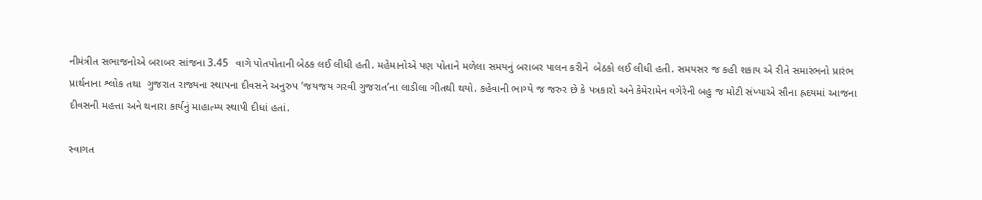નીમંત્રીત સભાજનોએ બરાબર સાંજના 3.45  વાગે પોતપોતાની બેઠક લઈ લીધી હતી. મહેમાનોએ પણ પોતાને મળેલા સમયનું બરાબર પાલન કરીને  બેઠકો લઈ લીધી હતી. સમયસર જ કહી શકાય એ રીતે સમારંભનો પ્રારંભ પ્રાર્થનાના શ્લોક તથા  ગુજરાત રાજ્યના સ્થાપના દીવસને અનુરુપ ‘જયજય ગરવી ગુજરાત’ના લાડીલા ગીતથી થયો. કહેવાની ભાગ્યે જ જરુર છે કે પત્રકારો અને કેમેરામેન વગેરેની બહુ જ મોટી સંખ્યાએ સૌના હ્રદયમાં આજના દીવસની મહત્તા અને થનારા કાર્યનું માહાત્મ્ય સ્થાપી દીધાં હતાં.

સ્વાગત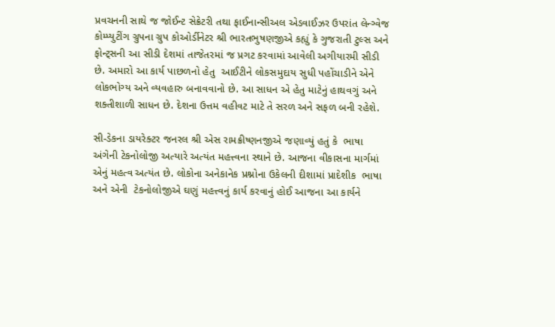પ્રવચનની સાથે જ જોઈન્ટ સેક્રેટરી તથા ફાઈનાન્સીઅલ એડવાઈઝર ઉપરાંત લેન્ગ્વેજ કોમ્પ્યુટીંગ ગ્રુપના ગ્રુપ કોઓર્ડીનેટર શ્રી ભારતભુષણજીએ કહ્યું કે ગુજરાતી ટુલ્સ અને ફોન્ટ્સની આ સીડી દેશમાં તાજેતરમાં જ પ્રગટ કરવામાં આવેલી અગીયારમી સીડી છે. અમારો આ કાર્ય પાછળનો હેતુ  આઈટીને લોકસમુદાય સુધી પહોંચાડીને એને લોકભોગ્ય અને વ્યવહારુ બનાવવાનો છે. આ સાધન એ હેતુ માટેનું હાથવગું અને શક્તીશાળી સાધન છે. દેશના ઉત્તમ વહીવટ માટે તે સરળ અને સફળ બની રહેશે.

સી-ડેકના ડાયરેક્ટર જનરલ શ્રી એસ રામક્રીષ્ણનજીએ જણાવ્યું હતું કે  ભાષા અંગેની ટેકનોલોજી અત્યારે અત્યંત મહત્ત્વના સ્થાને છે. આજના વીકાસના માર્ગમાં એનું મહત્વ અત્યંત છે. લોકોના અનેકાનેક પ્રશ્નોના ઉકેલની દીશામાં પ્રાદેશીક  ભાષા અને એની  ટેકનોલોજીએ ઘણું મહત્ત્વનું કાર્ય કરવાનું હોઈ આજના આ કાર્યને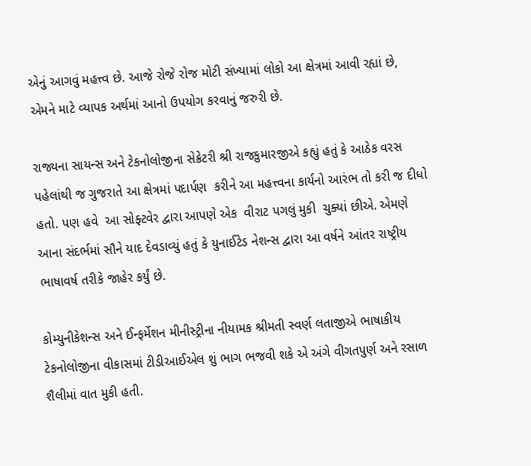એનું આગવું મહત્ત્વ છે. આજે રોજે રોજ મોટી સંખ્યામાં લોકો આ ક્ષેત્રમાં આવી રહ્યાં છે, એમને માટે વ્યાપક અર્થમાં આનો ઉપયોગ કરવાનું જરુરી છે.

રાજ્યના સાયન્સ અને ટેકનોલોજીના સેક્રેટરી શ્રી રાજકુમારજીએ કહ્યું હતું કે આઠેક વરસ પહેલાંથી જ ગુજરાતે આ ક્ષેત્રમાં પદાર્પણ  કરીને આ મહત્ત્વના કાર્યનો આરંભ તો કરી જ દીધો હતો. પણ હવે  આ સોફ્ટવેર દ્વારા આપણે એક  વીરાટ પગલું મુકી  ચુક્યાં છીએ. એમણે આના સંદર્ભમાં સૌને યાદ દેવડાવ્યું હતું કે યુનાઈટેડ નેશન્સ દ્વારા આ વર્ષને આંતર રાષ્ટ્રીય ભાષાવર્ષ તરીકે જાહેર કર્યું છે.

કોમ્યુનીકેશન્સ અને ઈન્ફર્મેશન મીનીસ્ટ્રીના નીયામક શ્રીમતી સ્વર્ણ લતાજીએ ભાષાકીય ટેકનોલોજીના વીકાસમાં ટીડીઆઈએલ શું ભાગ ભજવી શકે એ અંગે વીગતપુર્ણ અને રસાળ શૈલીમાં વાત મુકી હતી.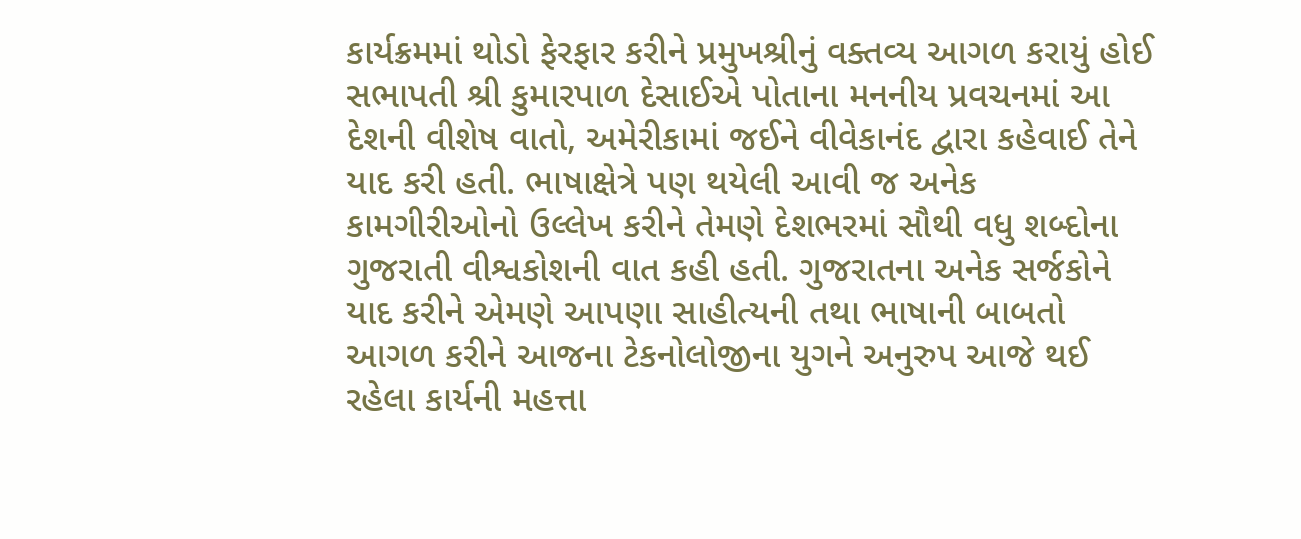કાર્યક્રમમાં થોડો ફેરફાર કરીને પ્રમુખશ્રીનું વક્તવ્ય આગળ કરાયું હોઈ સભાપતી શ્રી કુમારપાળ દેસાઈએ પોતાના મનનીય પ્રવચનમાં આ દેશની વીશેષ વાતો, અમેરીકામાં જઈને વીવેકાનંદ દ્વારા કહેવાઈ તેને  યાદ કરી હતી. ભાષાક્ષેત્રે પણ થયેલી આવી જ અનેક કામગીરીઓનો ઉલ્લેખ કરીને તેમણે દેશભરમાં સૌથી વધુ શબ્દોના ગુજરાતી વીશ્વકોશની વાત કહી હતી. ગુજરાતના અનેક સર્જકોને યાદ કરીને એમણે આપણા સાહીત્યની તથા ભાષાની બાબતો આગળ કરીને આજના ટેકનોલોજીના યુગને અનુરુપ આજે થઈ રહેલા કાર્યની મહત્તા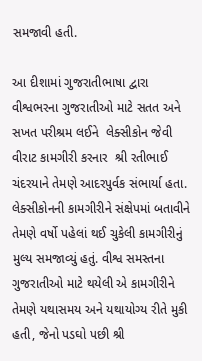સમજાવી હતી.

આ દીશામાં ગુજરાતીભાષા દ્વારા વીશ્વભરના ગુજરાતીઓ માટે સતત અને સખત પરીશ્રમ લઈને  લેક્સીકોન જેવી વીરાટ કામગીરી કરનાર  શ્રી રતીભાઈ ચંદરયાને તેમણે આદરપુર્વક સંભાર્યા હતા. લેક્સીકોનની કામગીરીને સંક્ષેપમાં બતાવીને તેમણે વર્ષો પહેલાં થઈ ચુકેલી કામગીરીનું મુલ્ય સમજાવ્યું હતું. વીશ્વ સમસ્તના ગુજરાતીઓ માટે થયેલી એ કામગીરીને તેમણે યથાસમય અને યથાયોગ્ય રીતે મુકી હતી, જેનો પડઘો પછી શ્રી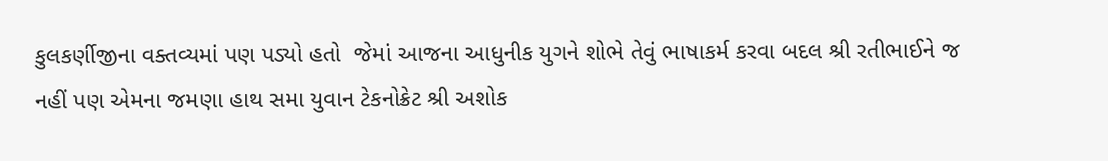કુલકર્ણીજીના વક્તવ્યમાં પણ પડ્યો હતો  જેમાં આજના આધુનીક યુગને શોભે તેવું ભાષાકર્મ કરવા બદલ શ્રી રતીભાઈને જ નહીં પણ એમના જમણા હાથ સમા યુવાન ટેકનોક્રેટ શ્રી અશોક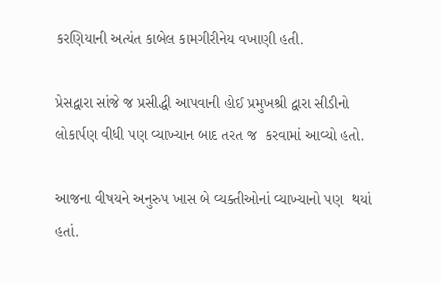કરણિયાની અત્યંત કાબેલ કામગીરીનેય વખાણી હતી.

પ્રેસદ્વારા સાંજે જ પ્રસીદ્ધી આપવાની હોઈ પ્રમુખશ્રી દ્વારા સીડીનો લોકાર્પણ વીધી પણ વ્યાખ્યાન બાદ તરત જ  કરવામાં આવ્યો હતો.

આજના વીષયને અનુરુપ ખાસ બે વ્યક્તીઓનાં વ્યાખ્યાનો પણ  થયાં હતાં.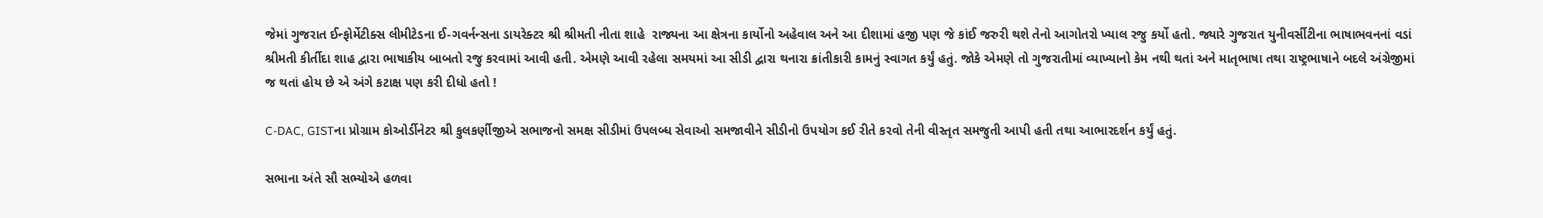જેમાં ગુજરાત ઈન્ફોર્મેટીક્સ લીમીટેડના ઈ-ગવર્નન્સના ડાયરેક્ટર શ્રી શ્રીમતી નીતા શાહે  રાજ્યના આ ક્ષેત્રના કાર્યોનો અહેવાલ અને આ દીશામાં હજી પણ જે કાંઈ જરુરી થશે તેનો આગોતરો ખ્યાલ રજુ કર્યો હતો. જ્યારે ગુજરાત યુનીવર્સીટીના ભાષાભવનનાં વડાં શ્રીમતી કીર્તીદા શાહ દ્વારા ભાષાકીય બાબતો રજુ કરવામાં આવી હતી. એમણે આવી રહેલા સમયમાં આ સીડી દ્વારા થનારા ક્રાંતીકારી કામનું સ્વાગત કર્યું હતું. જોકે એમણે તો ગુજરાતીમાં વ્યાખ્યાનો કેમ નથી થતાં અને માતૃભાષા તથા રાષ્ટ્રભાષાને બદલે અંગ્રેજીમાં જ થતાં હોય છે એ અંગે કટાક્ષ પણ કરી દીધો હતો !

C-DAC, GISTના પ્રોગ્રામ કોઓર્ડીનેટર શ્રી કુલકર્ણીજીએ સભાજનો સમક્ષ સીડીમાં ઉપલબ્ધ સેવાઓ સમજાવીને સીડીનો ઉપયોગ કઈ રીતે કરવો તેની વીસ્તૃત સમજુતી આપી હતી તથા આભારદર્શન કર્યું હતું.

સભાના અંતે સૌ સભ્યોએ હળવા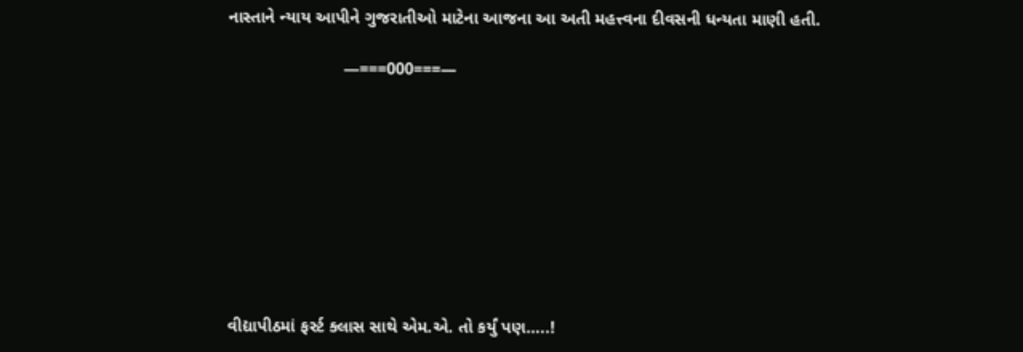નાસ્તાને ન્યાય આપીને ગુજરાતીઓ માટેના આજના આ અતી મહત્ત્વના દીવસની ધન્યતા માણી હતી.

                        —===000===—









વીદ્યાપીઠમાં ફર્સ્ટ ક્લાસ સાથે એમ.એ. તો કર્યું પણ…..!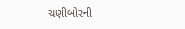ચણીબોરની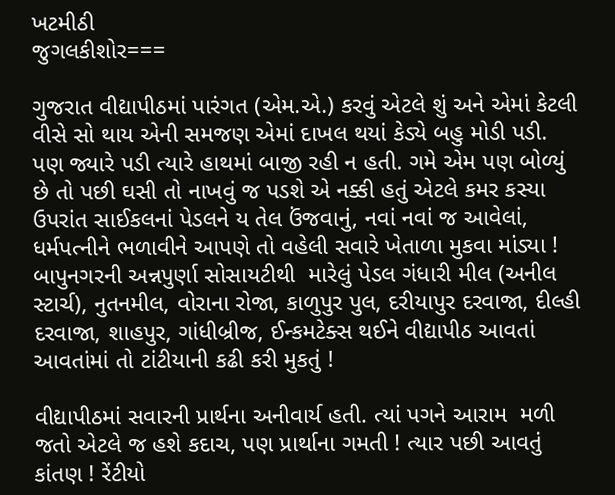ખટમીઠી
જુગલકીશોર===

ગુજરાત વીદ્યાપીઠમાં પારંગત (એમ.એ.) કરવું એટલે શું અને એમાં કેટલી વીસે સો થાય એની સમજણ એમાં દાખલ થયાં કેડ્યે બહુ મોડી પડી. પણ જ્યારે પડી ત્યારે હાથમાં બાજી રહી ન હતી. ગમે એમ પણ બોળ્યું છે તો પછી ઘસી તો નાખવું જ પડશે એ નક્કી હતું એટલે કમર કસ્યા ઉપરાંત સાઈકલનાં પેડલને ય તેલ ઉંજવાનું, નવાં નવાં જ આવેલાં, ધર્મપત્નીને ભળાવીને આપણે તો વહેલી સવારે ખેતાળા મુકવા માંડ્યા ! બાપુનગરની અન્નપુર્ણા સોસાયટીથી  મારેલું પેડલ ગંધારી મીલ (અનીલ સ્ટાર્ચ), નુતનમીલ, વોરાના રોજા, કાળુપુર પુલ, દરીયાપુર દરવાજા, દીલ્હી દરવાજા, શાહપુર, ગાંધીબ્રીજ, ઈન્કમટેક્સ થઈને વીદ્યાપીઠ આવતાં આવતાંમાં તો ટાંટીયાની કઢી કરી મુકતું !

વીદ્યાપીઠમાં સવારની પ્રાર્થના અનીવાર્ય હતી. ત્યાં પગને આરામ  મળી જતો એટલે જ હશે કદાચ, પણ પ્રાર્થાના ગમતી ! ત્યાર પછી આવતું કાંતણ ! રેંટીયો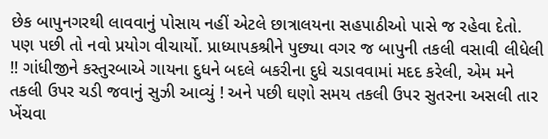છેક બાપુનગરથી લાવવાનું પોસાય નહીં એટલે છાત્રાલયના સહપાઠીઓ પાસે જ રહેવા દેતો. પણ પછી તો નવો પ્રયોગ વીચાર્યો. પ્રાધ્યાપકશ્રીને પુછ્યા વગર જ બાપુની તકલી વસાવી લીધેલી !! ગાંધીજીને કસ્તુરબાએ ગાયના દુધને બદલે બકરીના દુધે ચડાવવામાં મદદ કરેલી, એમ મને તકલી ઉપર ચડી જવાનું સુઝી આવ્યું ! અને પછી ઘણો સમય તકલી ઉપર સુતરના અસલી તાર  ખેંચવા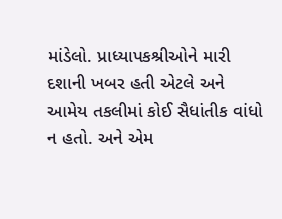માંડેલો. પ્રાધ્યાપકશ્રીઓને મારી દશાની ખબર હતી એટલે અને આમેય તકલીમાં કોઈ સૈધાંતીક વાંધો ન હતો. અને એમ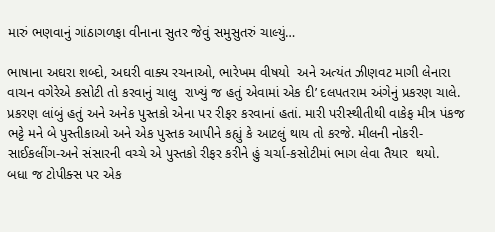મારું ભણવાનું ગાંઠાગળફા વીનાના સુતર જેવું સમુસુતરું ચાલ્યું…

ભાષાના અઘરા શબ્દો, અઘરી વાક્ય રચનાઓ, ભારેખમ વીષયો  અને અત્યંત ઝીણવટ માગી લેનારા વાચન વગેરેએ કસોટી તો કરવાનું ચાલુ  રાખ્યું જ હતું એવામાં એક દી’ દલપતરામ અંગેનું પ્રકરણ ચાલે. પ્રકરણ લાંબું હતું અને અનેક પુસ્તકો એના પર રીફર કરવાનાં હતાં. મારી પરીસ્થીતીથી વાકેફ મીત્ર પંકજ ભટ્ટે મને બે પુસ્તીકાઓ અને એક પુસ્તક આપીને કહ્યું કે આટલું થાય તો કરજે. મીલની નોકરી-સાઈકલીંગ-અને સંસારની વચ્ચે એ પુસ્તકો રીફર કરીને હું ચર્ચા-કસોટીમાં ભાગ લેવા તૈયાર  થયો.  બધા જ ટોપીક્સ પર એક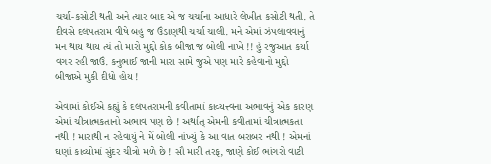ચર્ચા-કસોટી થતી અને ત્યાર બાદ એ જ ચર્ચાના આધારે લેખીત કસોટી થતી. તે દીવસે દલપતરામ વીષે બહુ જ ઉંડાણથી ચર્ચા ચાલી. મને એમાં ઝંપલાવવાનું મન થાય થાય ત્યં તો મારો મુદ્દો કોક બીજા જ બોલી નાખે !! હું રજુઆત કર્યા વગર રહી જાઉં. કનુભાઈ જાની મારા સામે જુએ પણ મારે કહેવાનો મુદ્દો બીજાએ મુકી દીધો હોય !

એવામાં કોઈએ કહ્યું કે દલપતરામની કવીતામાં કાવ્યત્ત્વના અભાવનું એક કારણ એમાં ચીત્રાત્મકતાનો અભાવ પણ છે ! અર્થાત્ એમની કવીતામાં ચીત્રાત્મકતા નથી ! મારાથી ન રહેવાયું ને મેં બોલી નાંખ્યું કે આ વાત બરાબર નથી ! એમનાં ઘણાં કાવ્યોમાં સુંદર ચીત્રો મળે છે ! સૌ મારી તરફ, જાણે કોઈ ભાંગરો વાટી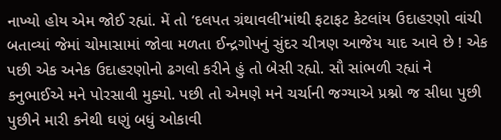નાખ્યો હોય એમ જોઈ રહ્યાં. મેં તો ‘દલપત ગ્રંથાવલી’માંથી ફટાફટ કેટલાંય ઉદાહરણો વાંચી બતાવ્યાં જેમાં ચોમાસામાં જોવા મળતા ઈન્દ્રગોપનું સુંદર ચીત્રણ આજેય યાદ આવે છે ! એક પછી એક અનેક ઉદાહરણોનો ઢગલો કરીને હું તો બેસી રહ્યો. સૌ સાંભળી રહ્યાં ને કનુભાઈએ મને પોરસાવી મુક્યો. પછી તો એમણે મને ચર્ચાની જગ્યાએ પ્રશ્નો જ સીધા પુછી પુછીને મારી કનેથી ઘણું બધું ઓકાવી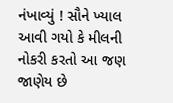નંખાવ્યું ! સૌને ખ્યાલ આવી ગયો કે મીલની નોકરી કરતો આ જણ જાણેય છે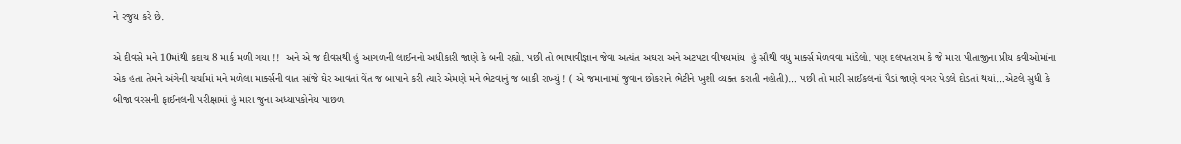ને રજુય કરે છે.

એ દીવસે મને 10માંથી કદાચ 8 માર્ક મળી ગયા !!  અને એ જ દીવસથી હું આગળની લાઈનનો અધીકારી જાણે કે બની રહ્યો. પછી તો ભાષાવીજ્ઞાન જેવા અત્યંત અઘરા અને અટપટા વીષયમાંય  હું સૌથી વધુ માર્ક્સ મેળવવા માંડેલો. પણ દલપતરામ કે જે મારા પીતાજીના પ્રીય કવીઓમાંના એક હતા તેમને અંગેની ચર્ચામાં મને મળેલા માર્ક્સની વાત સાંજે ઘેર આવતાં વેંત જ બાપાને કરી ત્યારે એમણે મને ભેટવાનું જ બાકી રાખ્યું ! ( એ જમાનામાં જુવાન છોકરાને ભેટીને ખુશી વ્યક્ત કરાતી નહોતી)… પછી તો મારી સાઈકલનાં પૈડાં જાણે વગર પેડલે દોડતાં થયાં…એટલે સુધી કે બીજા વરસની ફાઈનલની પરીક્ષામાં હું મારા જુના અધ્યાપકોનેય પાછળ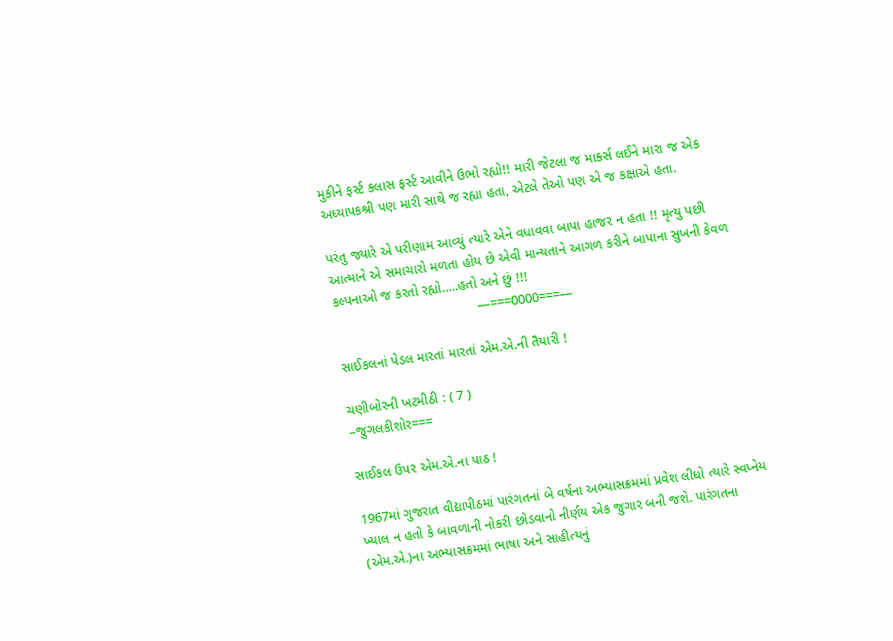મુકીને ફર્સ્ટ ક્લાસ ફર્સ્ટ આવીને ઉભો રહ્યો!! મારી જેટલા જ માર્ક્સ લઈને મારા જ એક અધ્યાપકશ્રી પણ મારી સાથે જ રહ્યા હતા, એટલે તેઓ પણ એ જ કક્ષાએ હતા.

પરંતુ જ્યારે એ પરીણામ આવ્યું ત્યારે એને વધાવવા બાપા હાજર ન હતા !! મૃત્યુ પછી આત્માને એ સમાચારો મળતા હોય છે એવી માન્યતાને આગળ કરીને બાપાના સુખની કેવળ કલ્પનાઓ જ કરતો રહ્યો…..હતો અને છું !!!
                                     —===0000===—

સાઈકલનાં પેડલ મારતાં મારતાં એમ.એ.ની તૈયારી !

ચણીબોરની ખટમીઠી : ( 7 )
–જુગલકીશોર===

સાઈકલ ઉપર એમ.એ.ના પાઠ !

1967માં ગુજરાત વીદ્યાપીઠમાં પારંગતનાં બે વર્ષના અભ્યાસક્રમમાં પ્રવેશ લીધો ત્યારે સ્વપ્નેય ખ્યાલ ન હતો કે બાવળાની નોકરી છોડવાનો નીર્ણય એક જુગાર બની જશે. પારંગતના (એમ.એ.)ના અભ્યાસક્રમમાં ભાષા અને સાહીત્યનું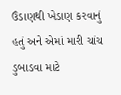ઉંડાણથી ખેડાણ કરવાનું હતું અને એમાં મારી ચાંચ ડુબાડવા માટે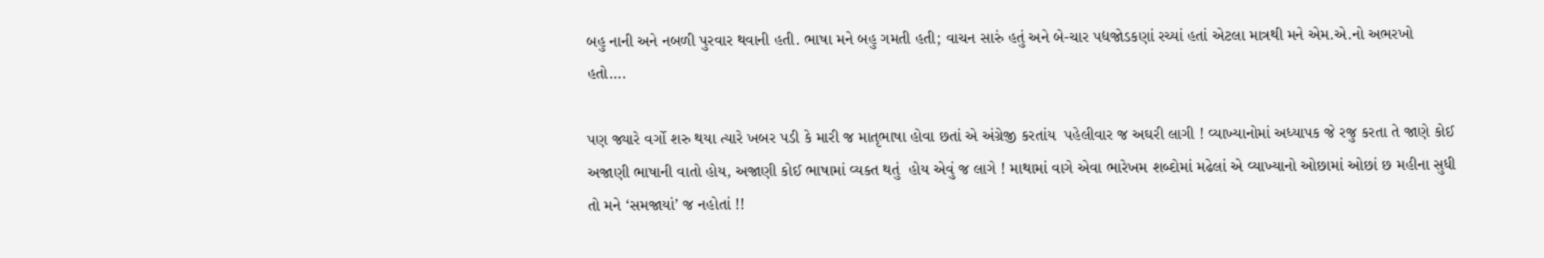બહુ નાની અને નબળી પુરવાર થવાની હતી. ભાષા મને બહુ ગમતી હતી; વાચન સારું હતું અને બે-ચાર પદ્યજોડકણાં રચ્યાં હતાં એટલા માત્રથી મને એમ.એ.નો અભરખો હતો….

પણ જ્યારે વર્ગો શરુ થયા ત્યારે ખબર પડી કે મારી જ માતૃભાષા હોવા છતાં એ અંગ્રેજી કરતાંય  પહેલીવાર જ અઘરી લાગી ! વ્યાખ્યાનોમાં અધ્યાપક જે રજુ કરતા તે જાણે કોઈ અજાણી ભાષાની વાતો હોય, અજાણી કોઈ ભાષામાં વ્યક્ત થતું  હોય એવું જ લાગે ! માથામાં વાગે એવા ભારેખમ શબ્દોમાં મઢેલાં એ વ્યાખ્યાનો ઓછામાં ઓછાં છ મહીના સુધી તો મને ‘સમજાયાં’ જ નહોતાં !!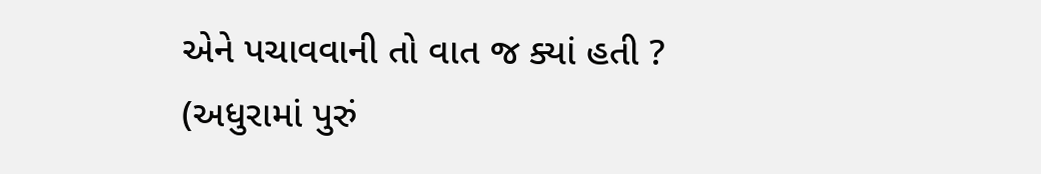એને પચાવવાની તો વાત જ ક્યાં હતી ?  (અધુરામાં પુરું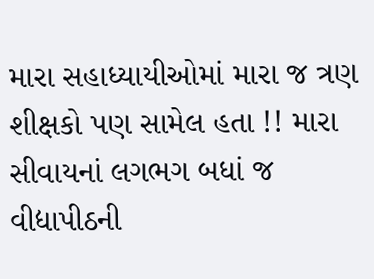મારા સહાધ્યાયીઓમાં મારા જ ત્રણ શીક્ષકો પણ સામેલ હતા !! મારા સીવાયનાં લગભગ બધાં જ વીદ્યાપીઠની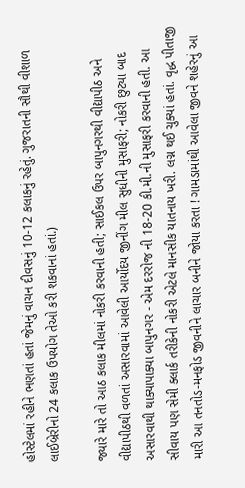હોસ્ટેલમાં રહીને ભણતાં હતાં જેમનું વાચન દીવસનું 10-12 કલાકનું રહેતું. ગુજરાતની સૌથી વીશાળ લાઈબ્રેરીનો 24 કલાક ઉપયોગ તેઓ કરી શકવાનાં હતાં.)

જ્યારે મારે તો આઠ કલાક મીલમાં નોકરી કરવાની હતી; સાઈકલ ઉપર બાપુનગરથી વીદ્યાપીઠ અને વીદ્યાપીઠથી વળતાં અસારવામાં આવેલી આર્યોદય જીનીંગ મીલ સુધીની મુસાફરી; નોકરી છુટ્યા બાદ અસારવાથી થાક્યાપાક્યા બાપુનગર - એમ દરરોજ ની 18-20 કી.મી.ની મુસાફરી કરવાની હતી. આ સીવાય પણ સેમી ક્લાર્ક તરીકેની નોકરી એટલે માનસીક યાતનાય ખરી. લગ્ન થઈ ચુક્યાં હતાં. વૃદ્ધ પીતાજી મારી આ તનતોડ-મનફોડ જીવનીને લાચાર બનીને જોયા કરતા ! ગામડામાંથી આવેલા જીવને શહેરનું આ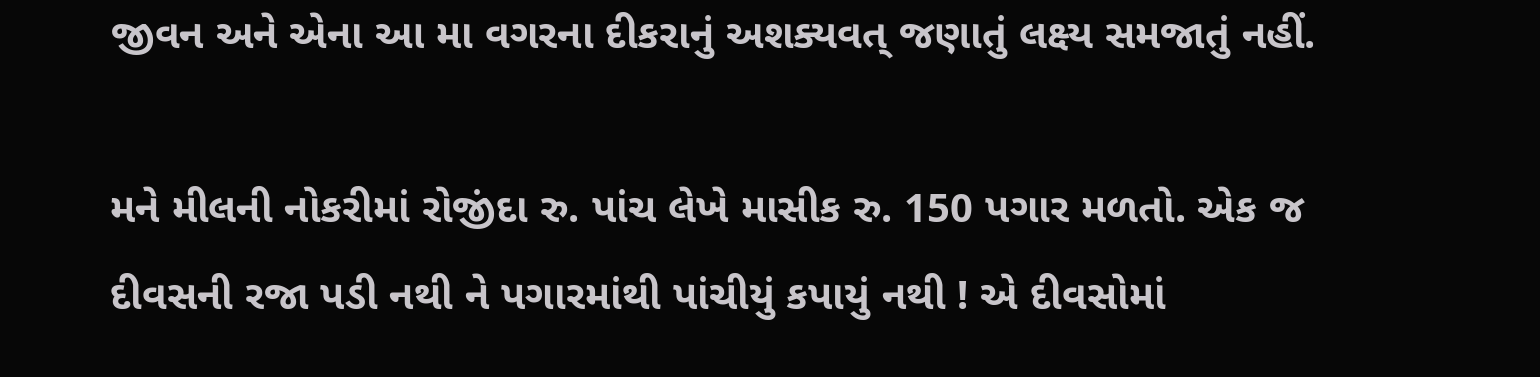જીવન અને એના આ મા વગરના દીકરાનું અશક્યવત્ જણાતું લક્ષ્ય સમજાતું નહીં.

મને મીલની નોકરીમાં રોજીંદા રુ. પાંચ લેખે માસીક રુ. 150 પગાર મળતો. એક જ દીવસની રજા પડી નથી ને પગારમાંથી પાંચીયું કપાયું નથી ! એ દીવસોમાં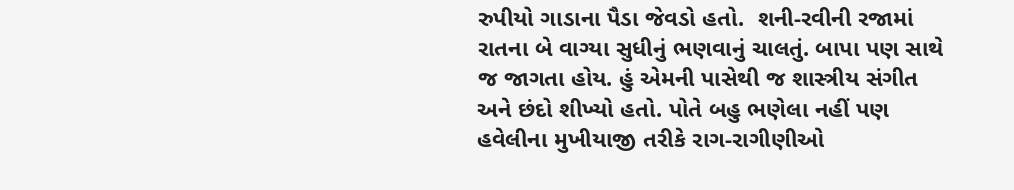રુપીયો ગાડાના પૈડા જેવડો હતો.  શની-રવીની રજામાં રાતના બે વાગ્યા સુધીનું ભણવાનું ચાલતું. બાપા પણ સાથે જ જાગતા હોય. હું એમની પાસેથી જ શાસ્ત્રીય સંગીત અને છંદો શીખ્યો હતો. પોતે બહુ ભણેલા નહીં પણ હવેલીના મુખીયાજી તરીકે રાગ-રાગીણીઓ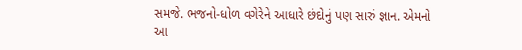સમજે. ભજનો-ધોળ વગેરેને આધારે છંદોનું પણ સારું જ્ઞાન. એમનો આ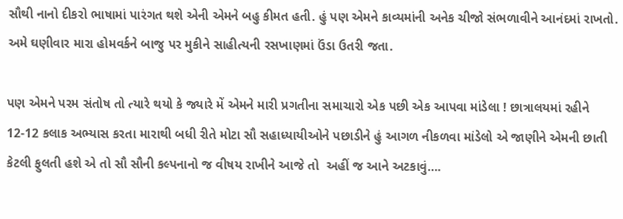સૌથી નાનો દીકરો ભાષામાં પારંગત થશે એની એમને બહુ કીમત હતી. હું પણ એમને કાવ્યમાંની અનેક ચીજો સંભળાવીને આનંદમાં રાખતો. અમે ઘણીવાર મારા હોમવર્કને બાજુ પર મુકીને સાહીત્યની રસખાણમાં ઉંડા ઉતરી જતા.

પણ એમને પરમ સંતોષ તો ત્યારે થયો કે જ્યારે મેં એમને મારી પ્રગતીના સમાચારો એક પછી એક આપવા માંડેલા ! છાત્રાલયમાં રહીને 12-12 કલાક અભ્યાસ કરતા મારાથી બધી રીતે મોટા સૌ સહાધ્યાયીઓને પછાડીને હું આગળ નીકળવા માંડેલો એ જાણીને એમની છાતી કેટલી ફુલતી હશે એ તો સૌ સૌની કલ્પનાનો જ વીષય રાખીને આજે તો  અહીં જ આને અટકાવું….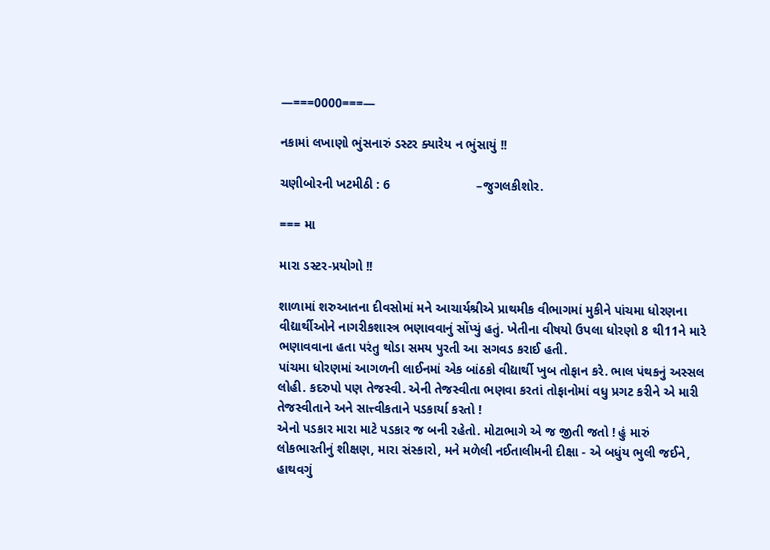—===0000===—

નકામાં લખાણો ભુંસનારું ડસ્ટર ક્યારેય ન ભુંસાયું !!

ચણીબોરની ખટમીઠી : 6                        –જુગલકીશોર.

=== મા

મારા ડસ્ટર-પ્રયોગો !!

શાળામાં શરુઆતના દીવસોમાં મને આચાર્યશ્રીએ પ્રાથમીક વીભાગમાં મુકીને પાંચમા ધોરણના વીદ્યાર્થીઓને નાગરીકશાસ્ત્ર ભણાવવાનું સોંપ્યું હતું. ખેતીના વીષયો ઉપલા ધોરણો 8 થી11ને મારે ભણાવવાના હતા પરંતુ થોડા સમય પુરતી આ સગવડ કરાઈ હતી.
પાંચમા ધોરણમાં આગળની લાઈનમાં એક બાંઠકો વીદ્યાર્થી ખુબ તોફાન કરે. ભાલ પંથકનું અસ્સલ લોહી. કદરુપો પણ તેજસ્વી. એની તેજસ્વીતા ભણવા કરતાં તોફાનોમાં વધુ પ્રગટ કરીને એ મારી તેજસ્વીતાને અને સાત્ત્વીકતાને પડકાર્યા કરતો !
એનો પડકાર મારા માટે પડકાર જ બની રહેતો. મોટાભાગે એ જ જીતી જતો ! હું મારું લોકભારતીનું શીક્ષણ, મારા સંસ્કારો, મને મળેલી નઈતાલીમની દીક્ષા - એ બધુંય ભુલી જઈને, હાથવગું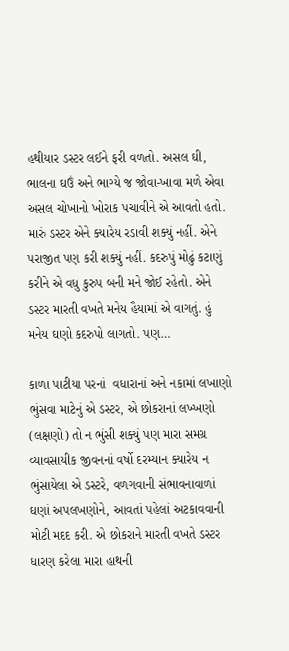હથીયાર ડસ્ટર લઈને ફરી વળતો. અસલ ઘી, ભાલના ઘઉં અને ભાગ્યે જ જોવા-ખાવા મળે એવા અસલ ચોખાનો ખોરાક પચાવીને એ આવતો હતો. મારું ડસ્ટર એને ક્યારેય રડાવી શક્યું નહીં. એને પરાજીત પણ કરી શક્યું નહીં. કદરુપું મોઢું કટાણું કરીને એ વધુ કુરુપ બની મને જોઈ રહેતો. એને ડસ્ટર મારતી વખતે મનેય હૈયામાં એ વાગતું. હું મનેય ઘણો કદરુપો લાગતો. પણ…

કાળા પાટીયા પરનાં  વધારાનાં અને નકામાં લખાણો ભુંસવા માટેનું એ ડસ્ટર, એ છોકરાનાં લખ્ખણો (લક્ષણો) તો ન ભુંસી શક્યું પણ મારા સમગ્ર વ્યાવસાયીક જીવનનાં વર્ષો દરમ્યાન ક્યારેય ન ભુંસાયેલા એ ડસ્ટરે, વળગવાની સંભાવનાવાળાં ઘણાં અપલખણોને, આવતાં પહેલાં અટકાવવાની મોટી મદદ કરી. એ છોકરાને મારતી વખતે ડસ્ટર ધારણ કરેલા મારા હાથની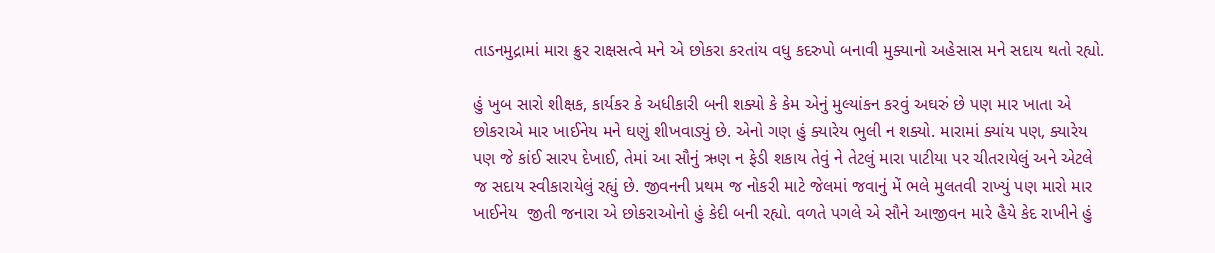તાડનમુદ્રામાં મારા ક્રુર રાક્ષસત્વે મને એ છોકરા કરતાંય વધુ કદરુપો બનાવી મુક્યાનો અહેસાસ મને સદાય થતો રહ્યો.

હું ખુબ સારો શીક્ષક, કાર્યકર કે અધીકારી બની શક્યો કે કેમ એનું મુલ્યાંકન કરવું અઘરું છે પણ માર ખાતા એ છોકરાએ માર ખાઈનેય મને ઘણું શીખવાડ્યું છે. એનો ગણ હું ક્યારેય ભુલી ન શક્યો. મારામાં ક્યાંય પણ, ક્યારેય પણ જે કાંઈ સારપ દેખાઈ, તેમાં આ સૌનું ઋણ ન ફેડી શકાય તેવું ને તેટલું મારા પાટીયા પર ચીતરાયેલું અને એટલે જ સદાય સ્વીકારાયેલું રહ્યું છે. જીવનની પ્રથમ જ નોકરી માટે જેલમાં જવાનું મેં ભલે મુલતવી રાખ્યું પણ મારો માર ખાઈનેય  જીતી જનારા એ છોકરાઓનો હું કેદી બની રહ્યો. વળતે પગલે એ સૌને આજીવન મારે હૈયે કેદ રાખીને હું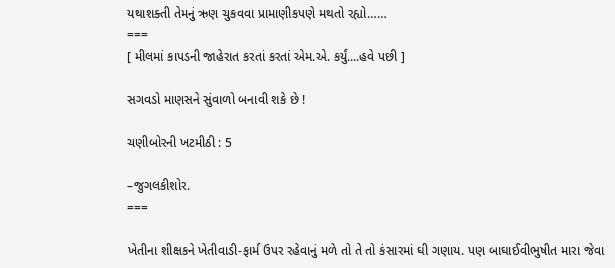યથાશક્તી તેમનું ઋણ ચુકવવા પ્રામાણીકપણે મથતો રહ્યો……
===
[ મીલમાં કાપડની જાહેરાત કરતાં કરતાં એમ.એ. કર્યું....હવે પછી ]

સગવડો માણસને સુંવાળો બનાવી શકે છે !

ચણીબોરની ખટમીઠી : 5

–જુગલકીશોર.
===

ખેતીના શીક્ષકને ખેતીવાડી-ફાર્મ ઉપર રહેવાનું મળે તો તે તો કંસારમાં ઘી ગણાય. પણ બાઘાઈવીભુષીત મારા જેવા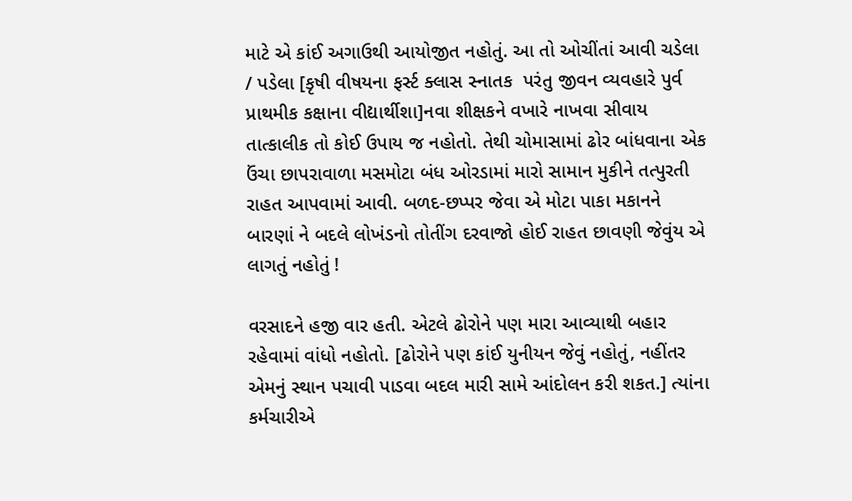માટે એ કાંઈ અગાઉથી આયોજીત નહોતું. આ તો ઓચીંતાં આવી ચડેલા / પડેલા [કૃષી વીષયના ફર્સ્ટ ક્લાસ સ્નાતક  પરંતુ જીવન વ્યવહારે પુર્વ પ્રાથમીક કક્ષાના વીદ્યાર્થીશા]નવા શીક્ષકને વખારે નાખવા સીવાય તાત્કાલીક તો કોઈ ઉપાય જ નહોતો. તેથી ચોમાસામાં ઢોર બાંધવાના એક ઉંચા છાપરાવાળા મસમોટા બંધ ઓરડામાં મારો સામાન મુકીને તત્પુરતી રાહત આપવામાં આવી. બળદ-છપ્પર જેવા એ મોટા પાકા મકાનને બારણાં ને બદલે લોખંડનો તોતીંગ દરવાજો હોઈ રાહત છાવણી જેવુંય એ લાગતું નહોતું !

વરસાદને હજી વાર હતી. એટલે ઢોરોને પણ મારા આવ્યાથી બહાર રહેવામાં વાંધો નહોતો. [ઢોરોને પણ કાંઈ યુનીયન જેવું નહોતું, નહીંતર એમનું સ્થાન પચાવી પાડવા બદલ મારી સામે આંદોલન કરી શકત.] ત્યાંના કર્મચારીએ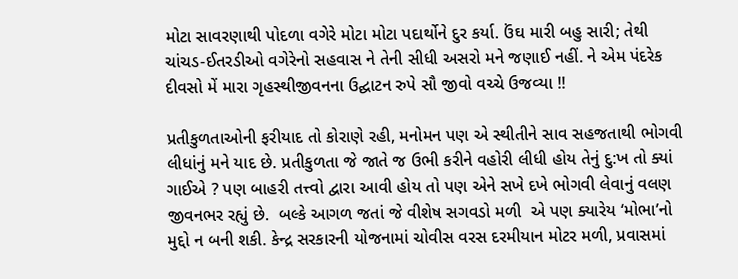મોટા સાવરણાથી પોદળા વગેરે મોટા મોટા પદાર્થોને દુર કર્યા. ઉંઘ મારી બહુ સારી; તેથી ચાંચડ-ઈતરડીઓ વગેરેનો સહવાસ ને તેની સીધી અસરો મને જણાઈ નહીં. ને એમ પંદરેક દીવસો મેં મારા ગૃહસ્થીજીવનના ઉદ્ઘાટન રુપે સૌ જીવો વચ્ચે ઉજવ્યા !!

પ્રતીકુળતાઓની ફરીયાદ તો કોરાણે રહી, મનોમન પણ એ સ્થીતીને સાવ સહજતાથી ભોગવી લીધાંનું મને યાદ છે. પ્રતીકુળતા જે જાતે જ ઉભી કરીને વહોરી લીધી હોય તેનું દુ:ખ તો ક્યાં ગાઈએ ? પણ બાહરી તત્ત્વો દ્વારા આવી હોય તો પણ એને સખે દખે ભોગવી લેવાનું વલણ જીવનભર રહ્યું છે.  બલ્કે આગળ જતાં જે વીશેષ સગવડો મળી  એ પણ ક્યારેય ‘મોભા’નો મુદ્દો ન બની શકી. કેન્દ્ર સરકારની યોજનામાં ચોવીસ વરસ દરમીયાન મોટર મળી, પ્રવાસમાં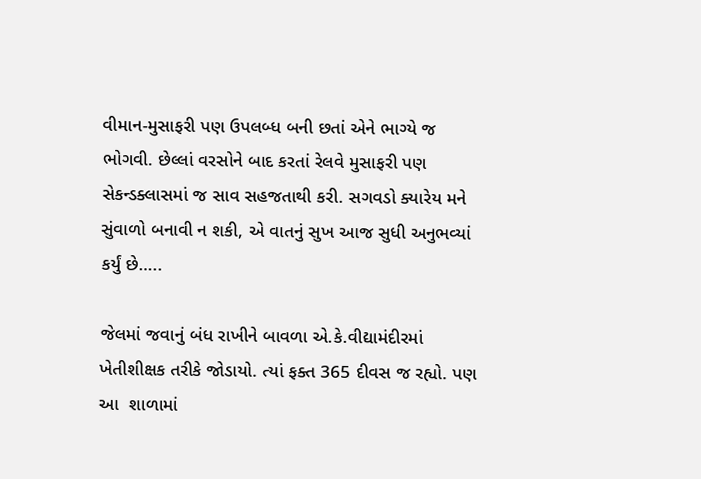વીમાન-મુસાફરી પણ ઉપલબ્ધ બની છતાં એને ભાગ્યે જ ભોગવી. છેલ્લાં વરસોને બાદ કરતાં રેલવે મુસાફરી પણ સેકન્ડક્લાસમાં જ સાવ સહજતાથી કરી. સગવડો ક્યારેય મને સુંવાળો બનાવી ન શકી, એ વાતનું સુખ આજ સુધી અનુભવ્યાં કર્યું છે…..

જેલમાં જવાનું બંધ રાખીને બાવળા એ.કે.વીદ્યામંદીરમાં ખેતીશીક્ષક તરીકે જોડાયો. ત્યાં ફક્ત 365 દીવસ જ રહ્યો. પણ આ  શાળામાં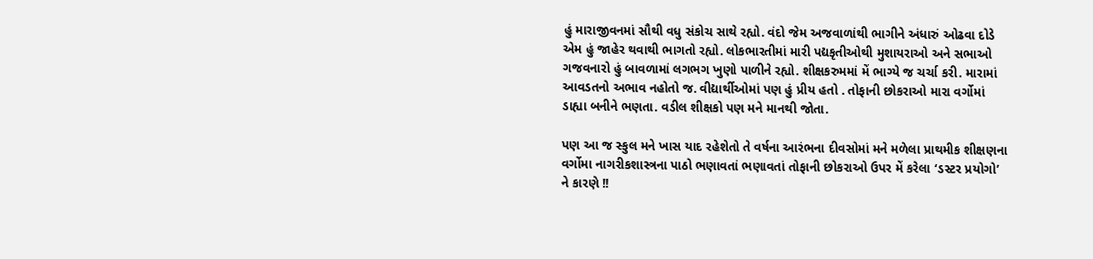હું મારાજીવનમાં સૌથી વધુ સંકોચ સાથે રહ્યો. વંદો જેમ અજવાળાંથી ભાગીને અંધારું ઓઢવા દોડે એમ હું જાહેર થવાથી ભાગતો રહ્યો. લોકભારતીમાં મારી પદ્યકૃતીઓથી મુશાયરાઓ અને સભાઓ ગજવનારો હું બાવળામાં લગભગ ખુણો પાળીને રહ્યો. શીક્ષકરુમમાં મેં ભાગ્યે જ ચર્ચા કરી. મારામાં આવડતનો અભાવ નહોતો જ. વીદ્યાર્થીઓમાં પણ હું પ્રીય હતો . તોફાની છોકરાઓ મારા વર્ગોમાં ડાહ્યા બનીને ભણતા. વડીલ શીક્ષકો પણ મને માનથી જોતા.

પણ આ જ સ્કુલ મને ખાસ યાદ રહેશેતો તે વર્ષના આરંભના દીવસોમાં મને મળેલા પ્રાથમીક શીક્ષણના વર્ગોમા નાગરીકશાસ્ત્રના પાઠો ભણાવતાં ભણાવતાં તોફાની છોકરાઓ ઉપર મેં કરેલા ‘ડસ્ટર પ્રયોગો’ ને કારણે !!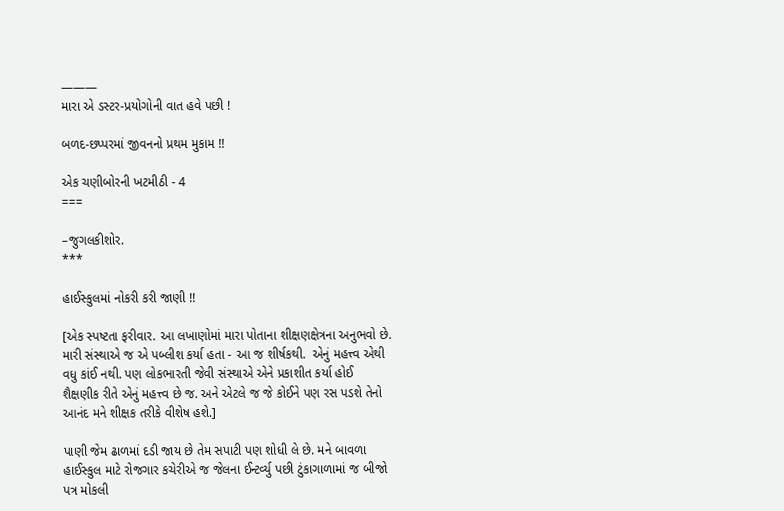———
મારા એ ડસ્ટર-પ્રયોગોની વાત હવે પછી !

બળદ-છપ્પરમાં જીવનનો પ્રથમ મુકામ !!

એક ચણીબોરની ખટમીઠી - 4
===

–જુગલકીશોર.
***

હાઈસ્કુલમાં નોકરી કરી જાણી !!

[એક સ્પષ્ટતા ફરીવાર. આ લખાણોમાં મારા પોતાના શીક્ષણક્ષેત્રના અનુભવો છે. મારી સંસ્થાએ જ એ પબ્લીશ કર્યા હતા - આ જ શીર્ષકથી.  એનું મહત્ત્વ એથી વધુ કાંઈ નથી. પણ લોકભારતી જેવી સંસ્થાએ એને પ્રકાશીત કર્યા હોઈ શૈક્ષણીક રીતે એનું મહત્ત્વ છે જ. અને એટલે જ જે કોઈને પણ રસ પડશે તેનો આનંદ મને શીક્ષક તરીકે વીશેષ હશે.]

પાણી જેમ ઢાળમાં દડી જાય છે તેમ સપાટી પણ શોધી લે છે. મને બાવળા હાઈસ્કુલ માટે રોજગાર કચેરીએ જ જેલના ઈન્ટર્વ્યુ પછી ટુંકાગાળામાં જ બીજો પત્ર મોકલી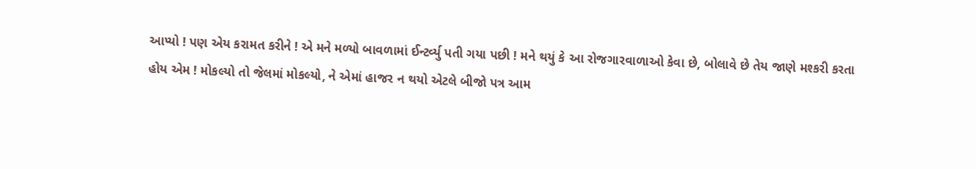આપ્યો ! પણ એય કરામત કરીને ! એ મને મળ્યો બાવળામાં ઈન્ટર્વ્યુ પતી ગયા પછી ! મને થયું કે આ રોજગારવાળાઓ કેવા છે, બોલાવે છે તેય જાણે મશ્કરી કરતા હોય એમ ! મોકલ્યો તો જેલમાં મોકલ્યો, ને એમાં હાજર ન થયો એટલે બીજો પત્ર આમ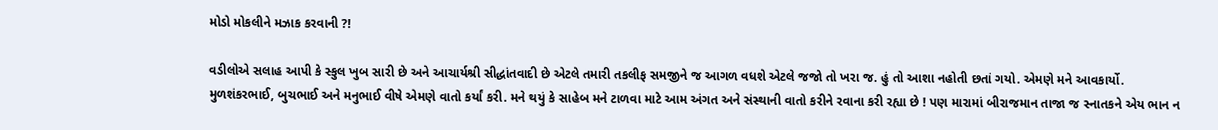મોડો મોકલીને મઝાક કરવાની ?!

વડીલોએ સલાહ આપી કે સ્કુલ ખુબ સારી છે અને આચાર્યશ્રી સીદ્ધાંતવાદી છે એટલે તમારી તકલીફ સમજીને જ આગળ વધશે એટલે જજો તો ખરા જ. હું તો આશા નહોતી છતાં ગયો. એમણે મને આવકાર્યો. મુળશંકરભાઈ, બુચભાઈ અને મનુભાઈ વીષે એમણે વાતો કર્યાં કરી. મને થયું કે સાહેબ મને ટાળવા માટે આમ અંગત અને સંસ્થાની વાતો કરીને રવાના કરી રહ્યા છે ! પણ મારામાં બીરાજમાન તાજા જ સ્નાતકને એય ભાન ન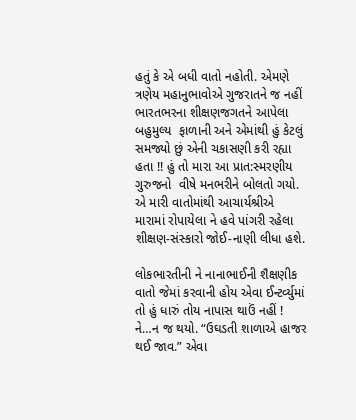હતું કે એ બધી વાતો નહોતી. એમણે ત્રણેય મહાનુભાવોએ ગુજરાતને જ નહીં ભારતભરના શીક્ષણજગતને આપેલા બહુમુલ્ય  ફાળાની અને એમાંથી હું કેટલું સમજ્યો છું એની ચકાસણી કરી રહ્યા હતા !! હું તો મારા આ પ્રાત:સ્મરણીય ગુરુજનો  વીષે મનભરીને બોલતો ગયો. એ મારી વાતોમાંથી આચાર્યશ્રીએ  મારામાં રોપાયેલા ને હવે પાંગરી રહેલા શીક્ષણ-સંસ્કારો જોઈ-નાણી લીધા હશે.

લોકભારતીની ને નાનાભાઈની શૈક્ષણીક વાતો જેમાં કરવાની હોય એવા ઈન્ટર્વ્યુમાં તો હું ધારું તોય નાપાસ થાઉં નહીં ! ને…ન જ થયો. “ઉઘડતી શાળાએ હાજર થઈ જાવ.” એવા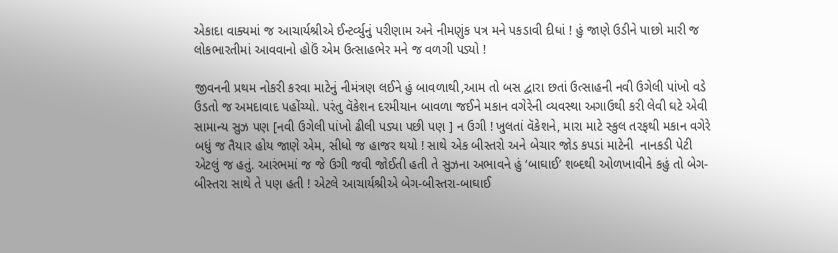એકાદા વાક્યમાં જ આચાર્યશ્રીએ ઈન્ટર્વ્યુનું પરીણામ અને નીમણુંક પત્ર મને પકડાવી દીધાં ! હું જાણે ઉડીને પાછો મારી જ લોકભારતીમાં આવવાનો હોઉં એમ ઉત્સાહભેર મને જ વળગી પડ્યો !

જીવનની પ્રથમ નોકરી કરવા માટેનું નીમંત્રણ લઈને હું બાવળાથી,આમ તો બસ દ્વારા છતાં ઉત્સાહની નવી ઉગેલી પાંખો વડે ઉડતો જ અમદાવાદ પહોંચ્યો. પરંતુ વૅકેશન દરમીયાન બાવળા જઈને મકાન વગેરેની વ્યવસ્થા અગાઉથી કરી લેવી ઘટે એવી સામાન્ય સુઝ પણ [નવી ઉગેલી પાંખો ઢીલી પડ્યા પછી પણ ] ન ઉગી ! ખુલતાં વૅકેશને, મારા માટે સ્કુલ તરફથી મકાન વગેરે બધું જ તૈયાર હોય જાણે એમ, સીધો જ હાજર થયો ! સાથે એક બીસ્તરો અને બેચાર જોડ કપડાં માટેની  નાનકડી પેટી એટલું જ હતું. આરંભમાં જ જે ઉગી જવી જોઈતી હતી તે સુઝના અભાવને હું ‘બાઘાઈ’ શબ્દથી ઓળખાવીને કહું તો બેગ-બીસ્તરા સાથે તે પણ હતી ! એટલે આચાર્યશ્રીએ બેગ-બીસ્તરા-બાઘાઈ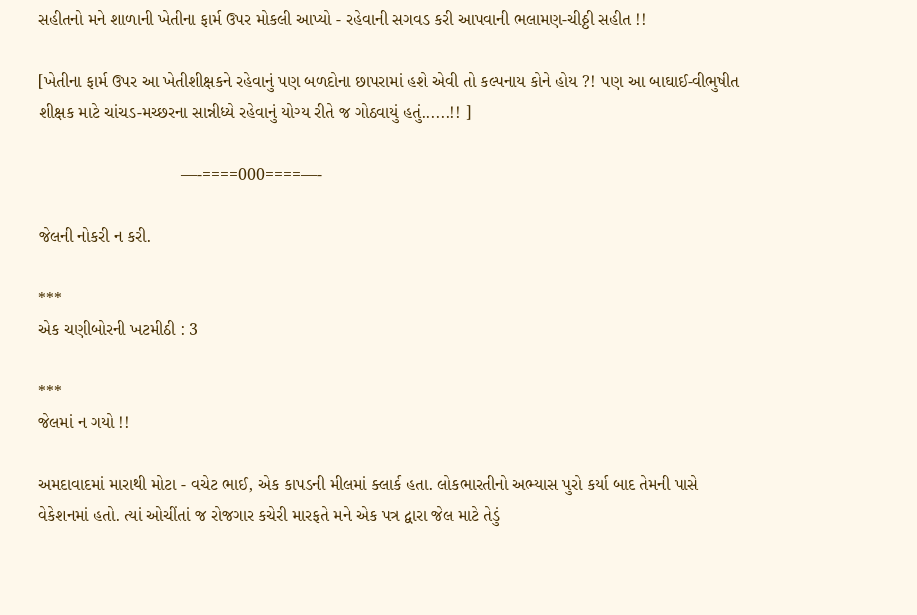સહીતનો મને શાળાની ખેતીના ફાર્મ ઉપર મોકલી આપ્યો - રહેવાની સગવડ કરી આપવાની ભલામણ-ચીઠ્ઠી સહીત !!

[ખેતીના ફાર્મ ઉપર આ ખેતીશીક્ષકને રહેવાનું પણ બળદોના છાપરામાં હશે એવી તો કલ્પનાય કોને હોય ?! પણ આ બાઘાઈ-વીભુષીત શીક્ષક માટે ચાંચડ-મચ્છરના સાન્નીધ્યે રહેવાનું યોગ્ય રીતે જ ગોઠવાયું હતું......!! ]

                              —-====000====—-

જેલની નોકરી ન કરી.

***
એક ચણીબોરની ખટમીઠી : 3

***
જેલમાં ન ગયો !!

અમદાવાદમાં મારાથી મોટા - વચેટ ભાઈ, એક કાપડની મીલમાં ક્લાર્ક હતા. લોકભારતીનો અભ્યાસ પુરો કર્યા બાદ તેમની પાસે વેકેશનમાં હતો. ત્યાં ઓચીંતાં જ રોજગાર કચેરી મારફતે મને એક પત્ર દ્વારા જેલ માટે તેડું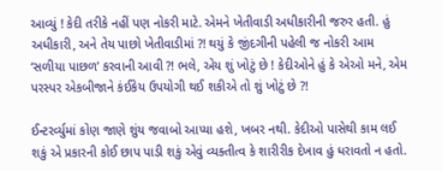આવ્યું ! કેદી તરીકે નહીં પણ નોકરી માટે. એમને ખેતીવાડી અધીકારીની જરુર હતી. હું અધીકારી, અને તેય પાછો ખેતીવાડીમાં ?! થયું કે જીંદગીની પહેલી જ નોકરી આમ ‘સળીયા પાછળ’ કરવાની આવી ?! ભલે, એય શું ખોટું છે ! કેદીઓને હું કે એઓ મને, એમ પરસ્પર એકબીજાને કંઈકેય ઉપયોગી થઈ શકીએ તો શું ખોટું છે ?!

ઈન્ટરર્વ્યુમાં કોણ જાણે શુંય જવાબો આપ્યા હશે, ખબર નથી. કેદીઓ પાસેથી કામ લઈ શકું એ પ્રકારની કોઈ છાપ પાડી શકું એવું વ્યક્તીત્વ કે શારીરીક દેખાવ હું ધરાવતો ન હતો.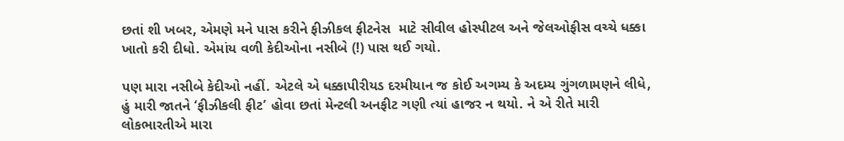છતાં શી ખબર, એમણે મને પાસ કરીને ફીઝીકલ ફીટનેસ  માટે સીવીલ હોસ્પીટલ અને જેલઓફીસ વચ્ચે ધક્કા ખાતો કરી દીધો. એમાંય વળી કેદીઓના નસીબે (!) પાસ થઈ ગયો.

પણ મારા નસીબે કેદીઓ નહીં. એટલે એ ધક્કાપીરીયડ દરમીયાન જ કોઈ અગમ્ય કે અદમ્ય ગુંગળામણને લીધે, હું મારી જાતને ‘ફીઝીકલી ફીટ’ હોવા છતાં મેન્ટલી અનફીટ ગણી ત્યાં હાજર ન થયો. ને એ રીતે મારી લોકભારતીએ મારા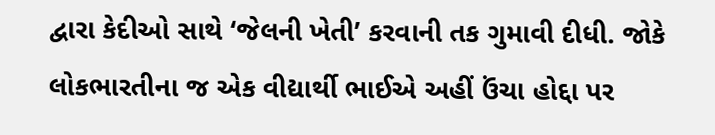દ્વારા કેદીઓ સાથે ‘જેલની ખેતી’ કરવાની તક ગુમાવી દીધી. જોકે લોકભારતીના જ એક વીદ્યાર્થી ભાઈએ અહીં ઉંચા હોદ્દા પર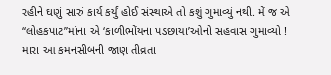રહીને ઘણું સારું કાર્ય કર્યું હોઈ સંસ્થાએ તો કશું ગુમાવ્યું નથી. મેં જ એ “લોહકપાટ”માંના એ ‘કાળીભોંયના પડછાયા’ઓનો સહવાસ ગુમાવ્યો ! મારા આ કમનસીબની જાણ તીવ્રતા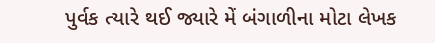પુર્વક ત્યારે થઈ જ્યારે મેં બંગાળીના મોટા લેખક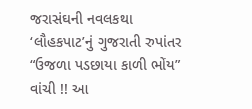જરાસંઘની નવલકથા ‘લૌહકપાટ’નું ગુજરાતી રુપાંતર “ઉજળા પડછાયા કાળી ભોંય” વાંચી !! આ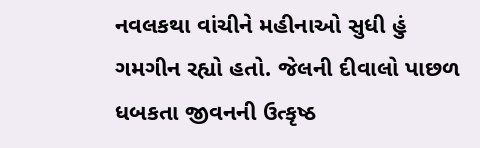નવલકથા વાંચીને મહીનાઓ સુધી હું ગમગીન રહ્યો હતો. જેલની દીવાલો પાછળ ધબકતા જીવનની ઉત્કૃષ્ઠ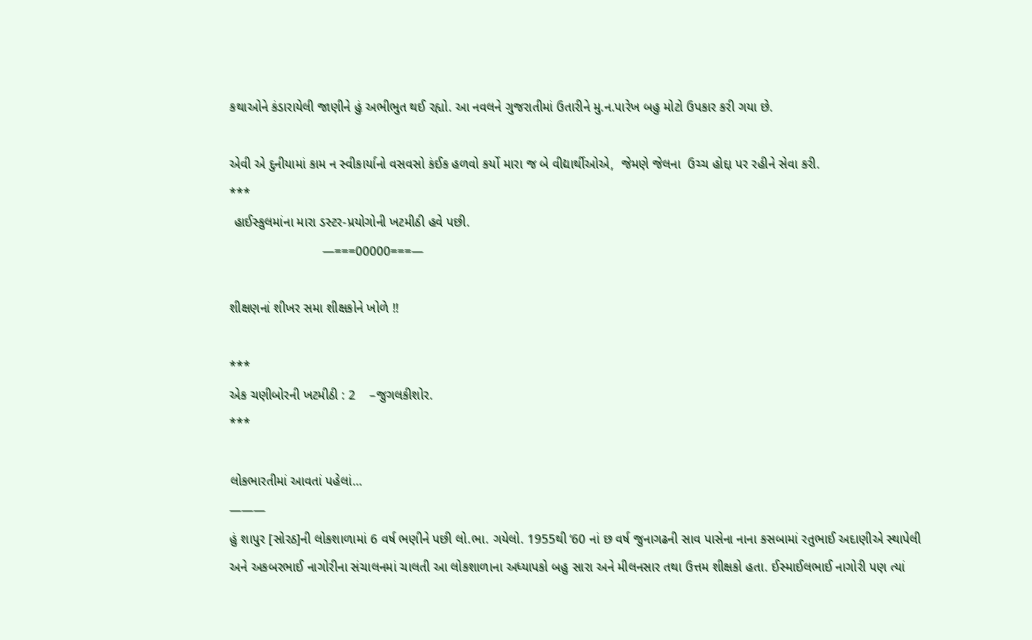કથાઓને કંડારાયેલી જાણીને હું અભીભુત થઈ રહ્યો. આ નવલને ગુજરાતીમાં ઉતારીને મુ.ન.પારેખ બહુ મોટો ઉપકાર કરી ગયા છે.

એવી એ દુનીયામાં કામ ન સ્વીકાર્યાનો વસવસો કંઈક હળવો કર્યો મારા જ બે વીદ્યાર્થીઓએ,  જેમણે જેલના  ઉચ્ચ હોદ્દા પર રહીને સેવા કરી.
***
 હાઈસ્કુલમાંના મારા ડસ્ટર-પ્રયોગોની ખટમીઠી હવે પછી.
                          —===00000===—

શીક્ષણનાં શીખર સમા શીક્ષકોને ખોળે !!

***
એક ચણીબોરની ખટમીઠી : 2    –જુગલકીશોર.
***

લોકભારતીમાં આવતાં પહેલાં…
———
હું શાપુર [સોરઠ]ની લોકશાળામાં 6 વર્ષ ભણીને પછી લો.ભા. ગયેલો. 1955થી ‘60 નાં છ વર્ષ જુનાગઢની સાવ પાસેના નાના કસબામાં રતુભાઈ અદાણીએ સ્થાપેલી અને અકબરભાઈ નાગોરીના સંચાલનમાં ચાલતી આ લોકશાળાના અધ્યાપકો બહુ સારા અને મીલનસાર તથા ઉત્તમ શીક્ષકો હતા. ઈસ્માઈલભાઈ નાગોરી પણ ત્યાં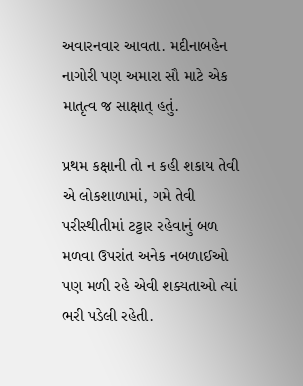અવારનવાર આવતા. મદીનાબહેન નાગોરી પણ અમારા સૌ માટે એક માતૃત્વ જ સાક્ષાત્ હતું.

પ્રથમ કક્ષાની તો ન કહી શકાય તેવી એ લોકશાળામાં, ગમે તેવી પરીસ્થીતીમાં ટટ્ટાર રહેવાનું બળ મળવા ઉપરાંત અનેક નબળાઈઓ પણ મળી રહે એવી શક્યતાઓ ત્યાં ભરી પડેલી રહેતી.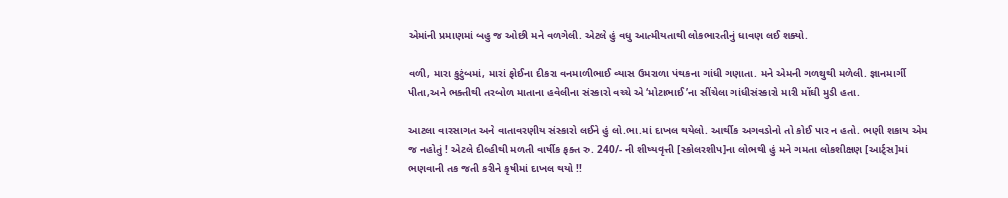એમાંની પ્રમાણમાં બહુ જ ઓછી મને વળગેલી. એટલે હું વધુ આત્મીયતાથી લોકભારતીનું ધાવણ લઈ શક્યો.

વળી, મારા કુટુંબમાં, મારાં ફોઈના દીકરા વનમાળીભાઈ વ્યાસ ઉમરાળા પંથકના ગાંધી ગણાતા. મને એમની ગળથુથી મળેલી. જ્ઞાનમાર્ગી પીતા,અને ભક્તીથી તરબોળ માતાના હવેલીના સંસ્કારો વચ્ચે એ ‘મોટાભાઈ’ના સીંચેલા ગાંધીસંસ્કારો મારી મોંઘી મુડી હતા.

આટલા વારસાગત અને વાતાવરણીય સંસ્કારો લઈને હું લો.ભા.માં દાખલ થયેલો. આર્થીક અગવડોનો તો કોઈ પાર ન હતો. ભણી શકાય એમ જ નહોતું ! એટલે દીલ્હીથી મળતી વાર્ષીક ફક્ત રુ. 240/- ની શીષ્યવૃત્તી [સ્કોલરશીપ]ના લોભથી હું મને ગમતા લોકશીક્ષણ [આર્ટ્સ]માં ભણવાની તક જતી કરીને કૃષીમાં દાખલ થયો !!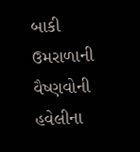બાકી ઉમરાળાની વૈષ્ણવોની હવેલીના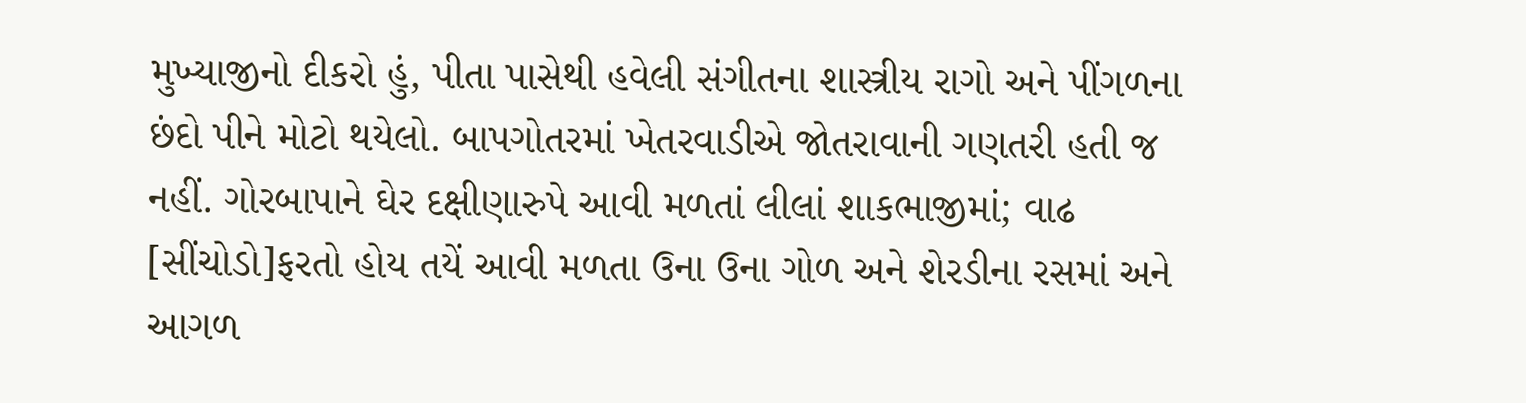મુખ્યાજીનો દીકરો હું, પીતા પાસેથી હવેલી સંગીતના શાસ્ત્રીય રાગો અને પીંગળના છંદો પીને મોટો થયેલો. બાપગોતરમાં ખેતરવાડીએ જોતરાવાની ગણતરી હતી જ નહીં. ગોરબાપાને ઘેર દક્ષીણારુપે આવી મળતાં લીલાં શાકભાજીમાં; વાઢ [સીંચોડો]ફરતો હોય તયેં આવી મળતા ઉના ઉના ગોળ અને શેરડીના રસમાં અને આગળ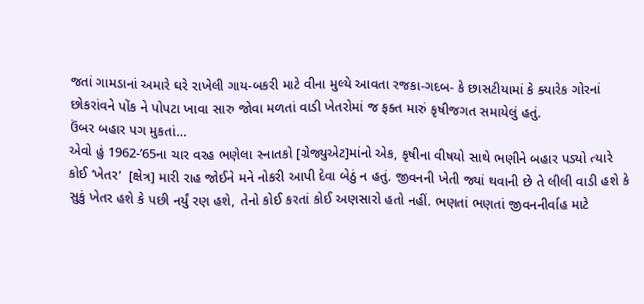જતાં ગામડાનાં અમારે ઘરે રાખેલી ગાય-બકરી માટે વીના મુલ્યે આવતા રજકા-ગદબ- કે છાસટીયામાં કે ક્યારેક ગોરનાં છોકરાંવને પોંક ને પોપટા ખાવા સારુ જોવા મળતાં વાડી ખેતરોમાં જ ફક્ત મારું કૃષીજગત સમાયેલું હતું.
ઉંબર બહાર પગ મુકતાં…
એવો હું 1962-’65ના ચાર વરહ ભણેલા સ્નાતકો [ગ્રેજ્યુએટ]માંનો એક, કૃષીના વીષયો સાથે ભણીને બહાર પડ્યો ત્યારે કોઈ ‘ખેતર’  [ક્ષેત્ર] મારી રાહ જોઈને મને નોકરી આપી દેવા બેઠું ન હતું. જીવનની ખેતી જ્યાં થવાની છે તે લીલી વાડી હશે કે સુકું ખેતર હશે કે પછી નર્યું રણ હશે, તેનો કોઈ કરતાં કોઈ અણસારો હતો નહીં. ભણતાં ભણતાં જીવનનીર્વાહ માટે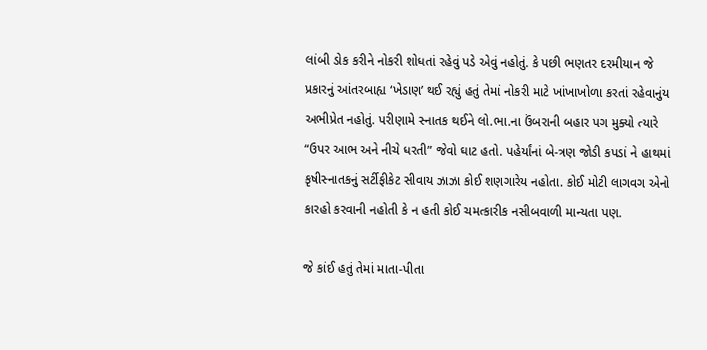લાંબી ડોક કરીને નોકરી શોધતાં રહેવું પડે એવું નહોતું. કે પછી ભણતર દરમીયાન જે પ્રકારનું આંતરબાહ્ય ‘ખેડાણ’ થઈ રહ્યું હતું તેમાં નોકરી માટે ખાંખાખોળા કરતાં રહેવાનુંય અભીપ્રેત નહોતું. પરીણામે સ્નાતક થઈને લો.ભા.ના ઉંબરાની બહાર પગ મુક્યો ત્યારે “ઉપર આભ અને નીચે ધરતી” જેવો ઘાટ હતો. પહેર્યાંનાં બે-ત્રણ જોડી કપડાં ને હાથમાં કૃષીસ્નાતકનું સર્ટીફીકેટ સીવાય ઝાઝા કોઈ શણગારેય નહોતા. કોઈ મોટી લાગવગ એનો કારહો કરવાની નહોતી કે ન હતી કોઈ ચમત્કારીક નસીબવાળી માન્યતા પણ.

જે કાંઈ હતું તેમાં માતા-પીતા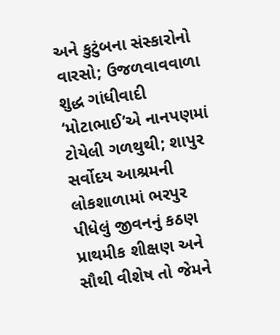અને કુટુંબના સંસ્કારોનો વારસો; ઉજળવાવવાળા શુદ્ધ ગાંધીવાદી ‘મોટાભાઈ’એ નાનપણમાં ટોયેલી ગળથુથી; શાપુર સર્વોદય આશ્રમની લોકશાળામાં ભરપુર પીધેલું જીવનનું કઠણ પ્રાથમીક શીક્ષણ અને સૌથી વીશેષ તો જેમને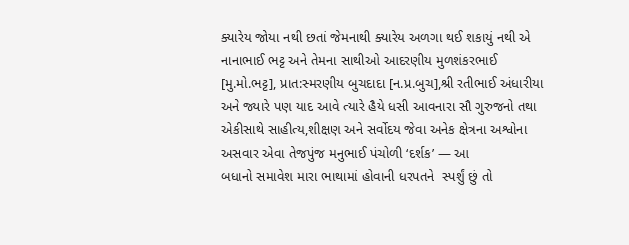ક્યારેય જોયા નથી છતાં જેમનાથી ક્યારેય અળગા થઈ શકાયું નથી એ નાનાભાઈ ભટ્ટ અને તેમના સાથીઓ આદરણીય મુળશંકરભાઈ [મુ.મો.ભટ્ટ], પ્રાત:સ્મરણીય બુચદાદા [ન.પ્ર.બુચ],શ્રી રતીભાઈ અંધારીયા અને જ્યારે પણ યાદ આવે ત્યારે હૈયે ધસી આવનારા સૌ ગુરુજનો તથા એકીસાથે સાહીત્ય,શીક્ષણ અને સર્વોદય જેવા અનેક ક્ષેત્રના અશ્વોના અસવાર એવા તેજપુંજ મનુભાઈ પંચોળી ‘દર્શક’ — આ
બધાનો સમાવેશ મારા ભાથામાં હોવાની ધરપતને  સ્પર્શું છું તો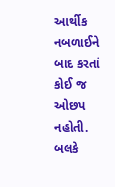આર્થીક નબળાઈને બાદ કરતાં કોઈ જ ઓછપ નહોતી. બલકે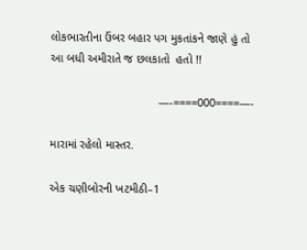લોકભારતીના ઉંબર બહાર પગ મુકતાંકને જાણે હું તો આ બધી અમીરાતે જ છલકાતો  હતો !!

                                 —-====000====—-

મારામાં રહેલો માસ્તર.

એક ચણીબોરની ખટમીઠી–1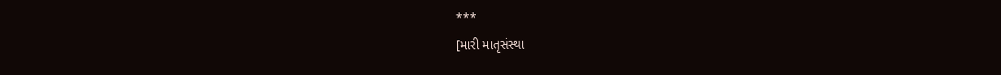***
[મારી માતૃસંસ્થા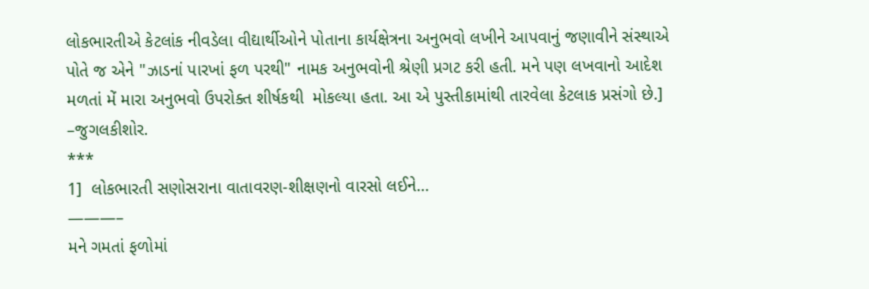લોકભારતીએ કેટલાંક નીવડેલા વીદ્યાર્થીઓને પોતાના કાર્યક્ષેત્રના અનુભવો લખીને આપવાનું જણાવીને સંસ્થાએ પોતે જ એને "ઝાડનાં પારખાં ફળ પરથી" નામક અનુભવોની શ્રેણી પ્રગટ કરી હતી. મને પણ લખવાનો આદેશ મળતાં મેં મારા અનુભવો ઉપરોક્ત શીર્ષકથી  મોકલ્યા હતા. આ એ પુસ્તીકામાંથી તારવેલા કેટલાક પ્રસંગો છે.]                                                                                        –જુગલકીશોર.
***
1]  લોકભારતી સણોસરાના વાતાવરણ-શીક્ષણનો વારસો લઈને…
———–
મને ગમતાં ફળોમાં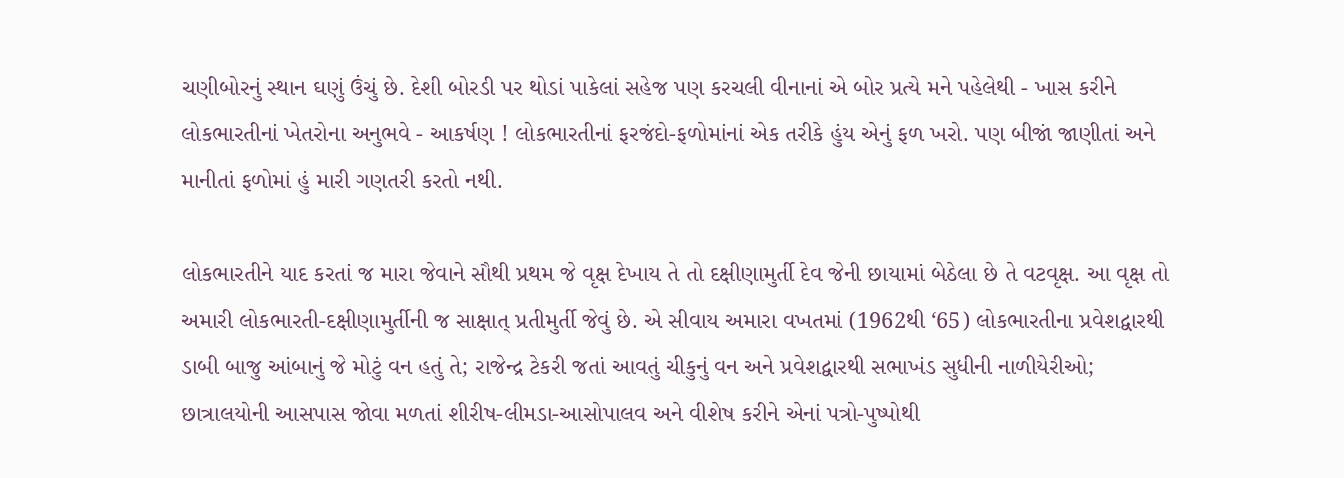ચણીબોરનું સ્થાન ઘણું ઉંચું છે. દેશી બોરડી પર થોડાં પાકેલાં સહેજ પણ કરચલી વીનાનાં એ બોર પ્રત્યે મને પહેલેથી - ખાસ કરીને લોકભારતીનાં ખેતરોના અનુભવે - આકર્ષણ ! લોકભારતીનાં ફરજંદો-ફળોમાંનાં એક તરીકે હુંય એનું ફળ ખરો. પણ બીજાં જાણીતાં અને માનીતાં ફળોમાં હું મારી ગણતરી કરતો નથી.

લોકભારતીને યાદ કરતાં જ મારા જેવાને સૌથી પ્રથમ જે વૃક્ષ દેખાય તે તો દક્ષીણામુર્તી દેવ જેની છાયામાં બેઠેલા છે તે વટવૃક્ષ. આ વૃક્ષ તો અમારી લોકભારતી-દક્ષીણામુર્તીની જ સાક્ષાત્ પ્રતીમુર્તી જેવું છે. એ સીવાય અમારા વખતમાં (1962થી ‘65) લોકભારતીના પ્રવેશદ્વારથી ડાબી બાજુ આંબાનું જે મોટું વન હતું તે; રાજેન્દ્ર ટેકરી જતાં આવતું ચીકુનું વન અને પ્રવેશદ્વારથી સભાખંડ સુધીની નાળીયેરીઓ; છાત્રાલયોની આસપાસ જોવા મળતાં શીરીષ-લીમડા-આસોપાલવ અને વીશેષ કરીને એનાં પત્રો-પુષ્પોથી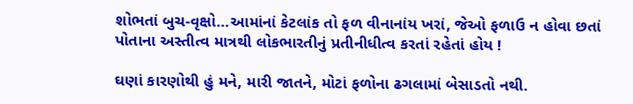શોભતાં બુચ-વૃક્ષો…આમાંનાં કેટલાંક તો ફળ વીનાનાંય ખરાં, જેઓ ફળાઉ ન હોવા છતાં પોતાના અસ્તીત્વ માત્રથી લોકભારતીનું પ્રતીનીધીત્વ કરતાં રહેતાં હોય !

ઘણાં કારણોથી હું મને, મારી જાતને, મોટાં ફળોના ઢગલામાં બેસાડતો નથી.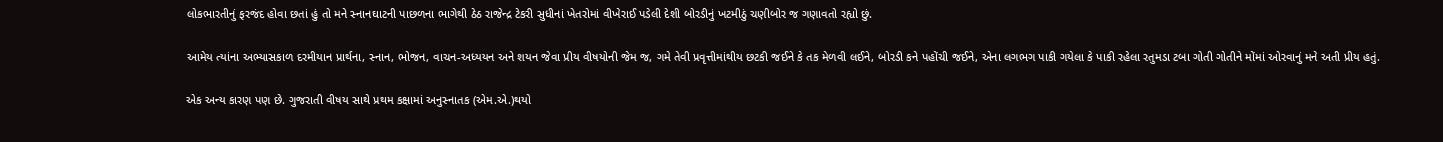લોકભારતીનું ફરજંદ હોવા છતાં હું તો મને સ્નાનઘાટની પાછળના ભાગેથી ઠેઠ રાજેન્દ્ર ટેકરી સુધીનાં ખેતરોમાં વીખેરાઈ પડેલી દેશી બોરડીનું ખટમીઠું ચણીબોર જ ગણાવતો રહ્યો છું.

આમેય ત્યાંના અભ્યાસકાળ દરમીયાન પ્રાર્થના, સ્નાન, ભોજન, વાચન-અધ્યયન અને શયન જેવા પ્રીય વીષયોની જેમ જ, ગમે તેવી પ્રવૃત્તીમાંથીય છટકી જઈને કે તક મેળવી લઈને, બોરડી કને પહોંચી જઈને, એના લગભગ પાકી ગયેલા કે પાકી રહેલા રતુમડા ટબા ગોતી ગોતીને મોંમાં ઓરવાનું મને અતી પ્રીય હતું.

એક અન્ય કારણ પણ છે. ગુજરાતી વીષય સાથે પ્રથમ કક્ષામાં અનુસ્નાતક (એમ.એ.)થયો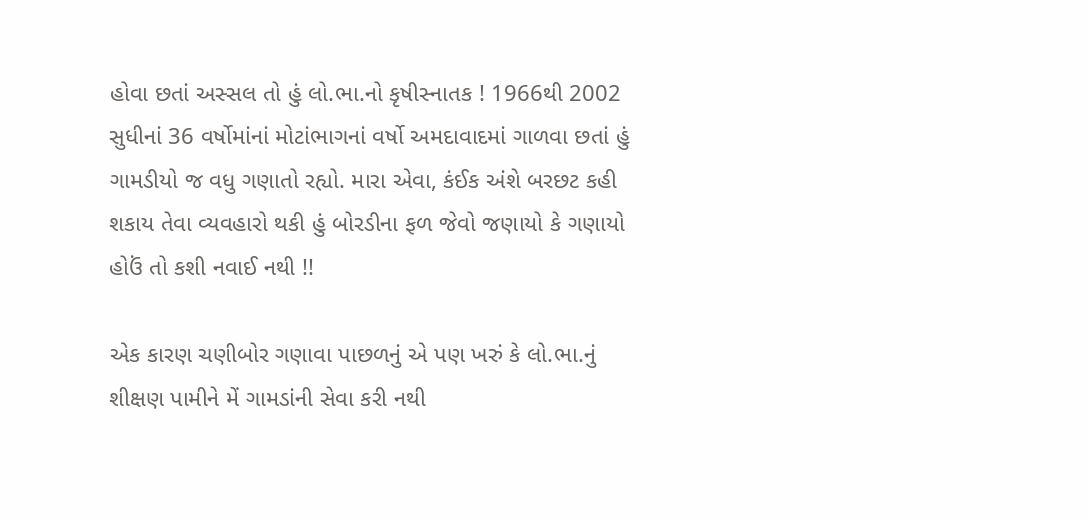હોવા છતાં અસ્સલ તો હું લો.ભા.નો કૃષીસ્નાતક ! 1966થી 2002 સુધીનાં 36 વર્ષોમાંનાં મોટાંભાગનાં વર્ષો અમદાવાદમાં ગાળવા છતાં હું ગામડીયો જ વધુ ગણાતો રહ્યો. મારા એવા, કંઈક અંશે બરછટ કહી શકાય તેવા વ્યવહારો થકી હું બોરડીના ફળ જેવો જણાયો કે ગણાયો હોઉં તો કશી નવાઈ નથી !!

એક કારણ ચણીબોર ગણાવા પાછળનું એ પણ ખરું કે લો.ભા.નું શીક્ષણ પામીને મેં ગામડાંની સેવા કરી નથી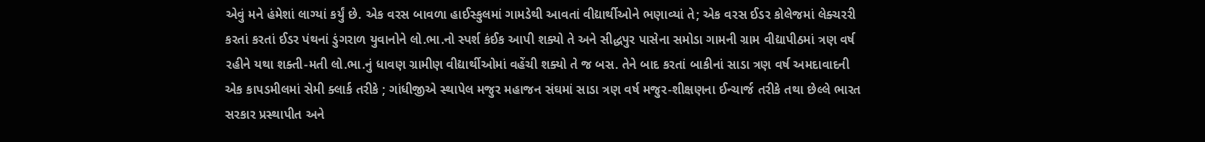એવું મને હંમેશાં લાગ્યાં કર્યું છે. એક વરસ બાવળા હાઈસ્કુલમાં ગામડેથી આવતાં વીદ્યાર્થીઓને ભણાવ્યાં તે; એક વરસ ઈડર કોલેજમાં લેક્ચરરી કરતાં કરતાં ઈડર પંથનાં ડુંગરાળ યુવાનોને લો.ભા.નો સ્પર્શ કંઈક આપી શક્યો તે અને સીદ્ધપુર પાસેના સમોડા ગામની ગ્રામ વીદ્યાપીઠમાં ત્રણ વર્ષ રહીને યથા શક્તી-મતી લો.ભા.નું ધાવણ ગ્રામીણ વીદ્યાર્થીઓમાં વહેંચી શક્યો તે જ બસ. તેને બાદ કરતાં બાકીનાં સાડા ત્રણ વર્ષ અમદાવાદની એક કાપડમીલમાં સેમી ક્લાર્ક તરીકે ; ગાંધીજીએ સ્થાપેલ મજુર મહાજન સંઘમાં સાડા ત્રણ વર્ષ મજુર-શીક્ષણના ઈન્ચાર્જ તરીકે તથા છેલ્લે ભારત સરકાર પ્રસ્થાપીત અને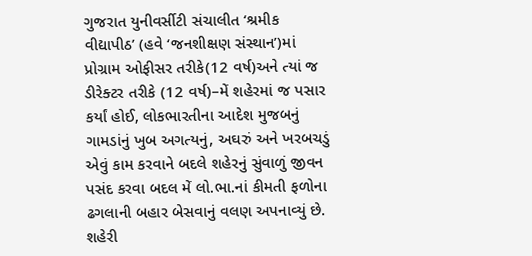ગુજરાત યુનીવર્સીટી સંચાલીત ‘શ્રમીક વીદ્યાપીઠ’ (હવે ‘જનશીક્ષણ સંસ્થાન’)માં પ્રોગ્રામ ઓફીસર તરીકે(12 વર્ષ)અને ત્યાં જ ડીરેક્ટર તરીકે (12 વર્ષ)–મેં શહેરમાં જ પસાર કર્યાં હોઈ, લોકભારતીના આદેશ મુજબનું ગામડાંનું ખુબ અગત્યનું, અઘરું અને ખરબચડું એવું કામ કરવાને બદલે શહેરનું સુંવાળું જીવન પસંદ કરવા બદલ મેં લો.ભા.નાં કીમતી ફળોના ઢગલાની બહાર બેસવાનું વલણ અપનાવ્યું છે. શહેરી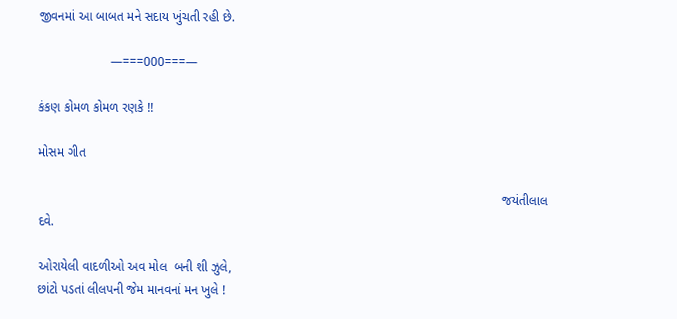જીવનમાં આ બાબત મને સદાય ખુંચતી રહી છે.

                    —===000===—

કંકણ કોમળ કોમળ રણકે !!

મોસમ ગીત

                                                                                                                                 જયંતીલાલ દવે.

ઓરાયેલી વાદળીઓ અવ મોલ  બની શી ઝુલે,
છાંટો પડતાં લીલપની જેમ માનવનાં મન ખુલે !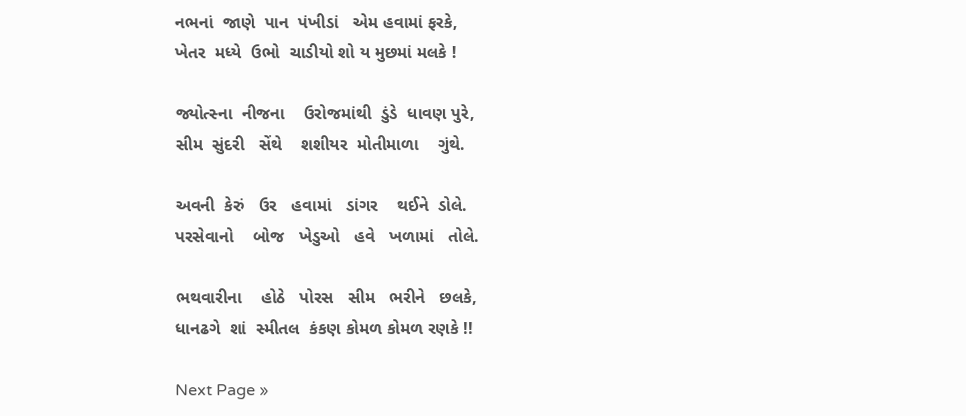નભનાં  જાણે  પાન  પંખીડાં   એમ હવામાં ફરકે,
ખેતર  મધ્યે  ઉભો  ચાડીયો શો ય મુછમાં મલકે !

જ્યોત્સ્ના  નીજના    ઉરોજમાંથી  ડુંડે  ધાવણ પુરે,
સીમ  સુંદરી   સેંથે    શશીયર  મોતીમાળા    ગુંથે.

અવની  કેરું   ઉર   હવામાં   ડાંગર    થઈને  ડોલે.
પરસેવાનો    બોજ   ખેડુઓ   હવે   ખળામાં   તોલે.

ભથવારીના    હોઠે   પોરસ   સીમ   ભરીને   છલકે,
ધાનઢગે  શાં  સ્મીતલ  કંકણ કોમળ કોમળ રણકે !!

Next Page »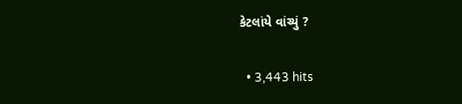કેટલાંયે વાંચ્યું ?

  • 3,443 hits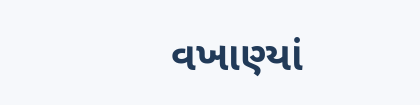વખાણ્યાં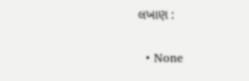લખાણ :

  • None